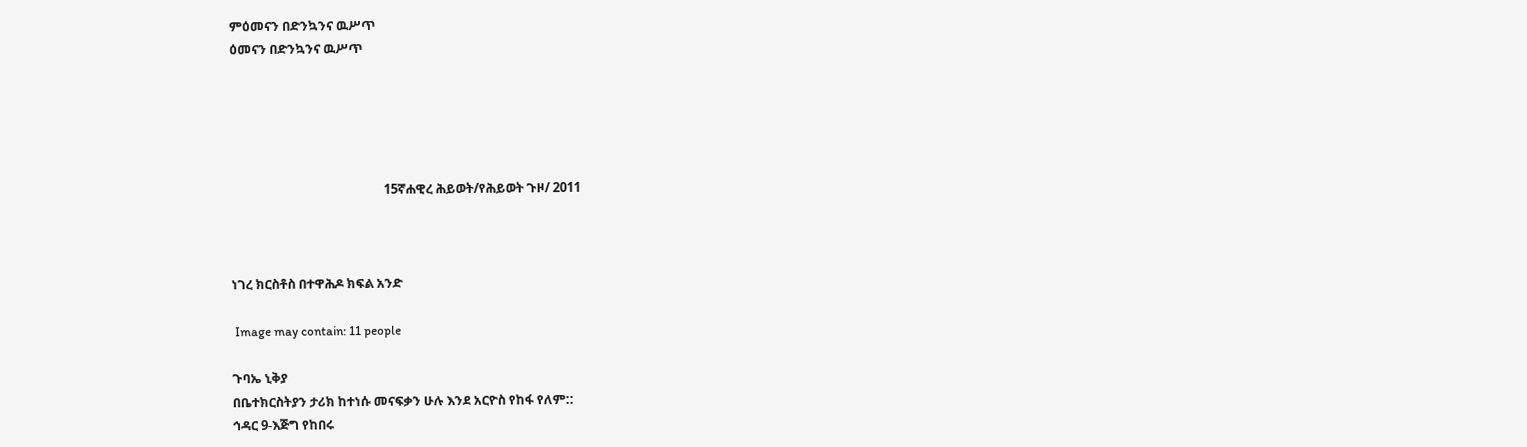ምዕመናን በድንኳንና ዉሥጥ
ዕመናን በድንኳንና ዉሥጥ





                                                   15ኛሐዊረ ሕይወት/የሕይወት ጉዞ/ 2011



ነገረ ክርስቶስ በተዋሕዶ ክፍል አንድ

 Image may contain: 11 people

ጉባኤ ኒቅያ
በቤተክርስትያን ታሪክ ከተነሱ መናፍቃን ሁሉ እንደ አርዮስ የከፋ የለም::
ኅዳር 9-እጅግ የከበሩ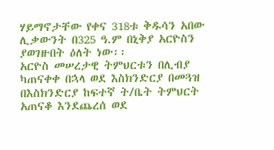ሃይማኖታቸው የቀና 318ቱ ቅዱሳን አበው ሊቃውንት በ325 ዓ.ም በኒቅያ አርዮስን ያወገዙበት ዕለት ነው፡፡
አርዮስ መሠረታዊ ትምህርቱን በሊብያ ካጠናቀቀ በኋላ ወደ እስክንድርያ በመጓዝ በእስክንድርያ ከፍተኛ ት/ቤት ትምህርት አጠናቆ እንደጨረሰ ወደ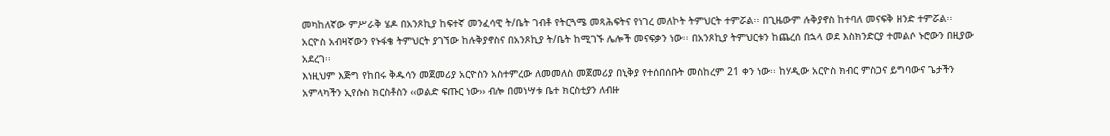መካከለኛው ምሥራቅ ሄዶ በአንጾኪያ ከፍተኛ መንፈሳዊ ት/ቤት ገብቶ የትርጓሜ መጻሕፍትና የነገረ መለኮት ትምህርት ተምሯል፡፡ በጊዜውም ሉቅያኖስ ከተባለ መናፍቅ ዘንድ ተምሯል፡፡ አርዮስ አብዛኛውን የኑፋቄ ትምህርት ያገኘው ከሉቅያኖስና በአንጾኪያ ት/ቤት ከሚገኙ ሌሎች መናፍቃን ነው፡፡ በአንጾኪያ ትምህርቱን ከጨረሰ በኋላ ወደ እስክንድርያ ተመልሶ ኑሮውን በዚያው አደረገ፡፡
እነዚህም እጅግ የከበሩ ቅዱሳን መጀመሪያ አርዮስን አስተምረው ለመመለስ መጀመሪያ በኒቅያ የተሰበሰቡት መስከረም 21 ቀን ነው፡፡ ከሃዲው አርዮስ ክብር ምስጋና ይግባውና ጌታችን አምላካችን ኢየሱስ ክርስቶስን ‹‹ወልድ ፍጡር ነው›› ብሎ በመነሣቱ ቤተ ክርስቲያን ለብዙ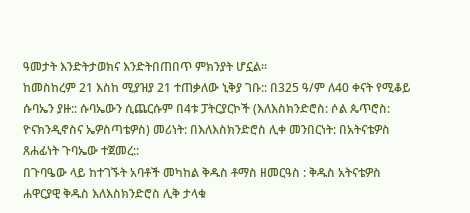ዓመታት እንድትታወክና እንድትበጠበጥ ምክንያት ሆኗል፡፡
ከመስከረም 21 እስከ ሚያዝያ 21 ተጠቃለው ኒቅያ ገቡ:: በ325 ዓ/ም ለ40 ቀናት የሚቆይ ሱባኤን ያዙ:: ሱባኤውን ሲጨርሱም በ4ቱ ፓትርያርኮች (እለእስክንድሮስ: ሶል ጴጥሮስ: ዮናክንዲኖስና ኤዎስጣቴዎስ) መሪነት: በእለእስክንድሮስ ሊቀ መንበርነት: በአትናቴዎስ ጸሐፊነት ጉባኤው ተጀመረ::
በጉባዔው ላይ ከተገኙት አባቶች መካከል ቅዱስ ቶማስ ዘመርዓስ : ቅዱስ አትናቴዎስ ሐዋርያዊ ቅዱስ እለእስክንድሮስ ሊቅ ታላቁ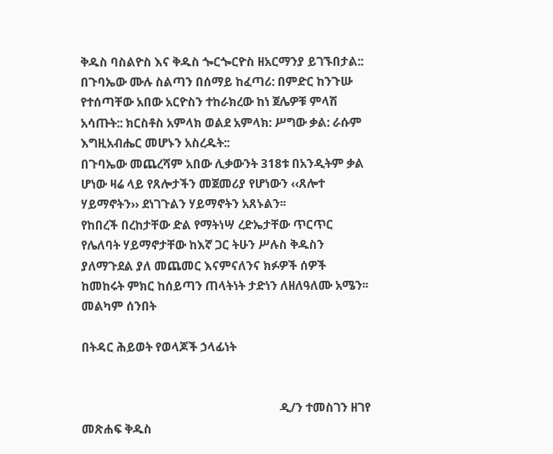ቅዱስ ባስልዮስ እና ቅዱስ ጐርጐርዮስ ዘአርማንያ ይገኙበታል::
በጉባኤው ሙሉ ስልጣን በሰማይ ከፈጣሪ: በምድር ከንጉሡ የተሰጣቸው አበው አርዮስን ተከራክረው ከነ ጀሌዎቹ ምላሽ አሳጡት:: ክርስቶስ አምላክ ወልደ አምላክ: ሥግው ቃል: ራሱም እግዚአብሔር መሆኑን አስረዱት::
በጉባኤው መጨረሻም አበው ሊቃውንት 318ቱ በአንዲትም ቃል ሆነው ዛሬ ላይ የጸሎታችን መጀመሪያ የሆነውን ‹‹ጸሎተ ሃይማኖትን›› ደነገጉልን ሃይማኖትን አጸኑልን፡፡
የከበረች በረከታቸው ድል የማትነሣ ረድኤታቸው ጥርጥር የሌለባት ሃይማኖታቸው ከእኛ ጋር ትሁን ሥሉስ ቅዱስን ያለማጉደል ያለ መጨመር እናምናለንና ክፉዎች ሰዎች ከመከሩት ምክር ከሰይጣን ጠላትነት ታድነን ለዘለዓለሙ አሜን፡፡
መልካም ሰንበት

በትዳር ሕይወት የወላጆች ኃላፊነት


                                                                  ዲ/ን ተመስገን ዘገየ
መጽሐፍ ቅዱስ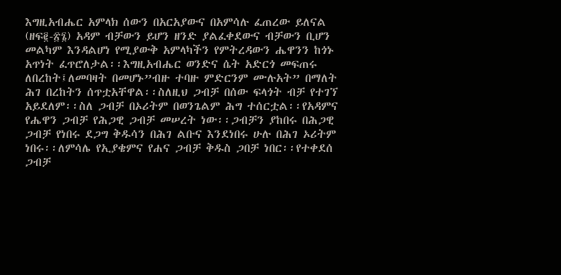እግዚአብሔር አምላክ ሰውን በአርአያውና በአምሳሉ ፈጠረው ይለናል (ዘፍ፪-፳፮) አዳም ብቻውን ይሆን ዘንድ ያልፈቀደውና ብቻውን ቢሆን መልካም እንዳልሆነ የሚያውቅ አምላካችን የምትረዳውን ሔዋንን ከጎኑ አጥነት ፈጥሮለታል፡፡እግዚአብሔር ወንድና ሴት አድርጎ መፍጠሩ ለበረከት፤ለመባዛት በመሆኑ”ብዙ ተባዙ ምድርንም ሙሉአት” በማለት ሕገ በረከትን ሰጥቷአቸዋል፡፡ስለዚህ ጋብቻ በሰው ፍላጎት ብቻ የተገኘ አይደለም፡፡ስለ ጋብቻ በኦሪትም በወንጌልም ሕግ ተሰርቷል፡፡የአዳምና የሔዋን ጋብቻ የሕጋዊ ጋብቻ መሠረት ነው፡፡ጋብቻን ያከበሩ በሕጋዊ ጋብቻ የነበሩ ደጋግ ቅዱሳን በሕገ ልቡና እንደነበሩ ሁሉ በሕገ ኦሪትም ነበሩ፡፡ለምሳሌ የኢያቄምና የሐና ጋብቻ ቅዱስ ጋበቻ ነበር፡፡የተቀደሰ ጋብቻ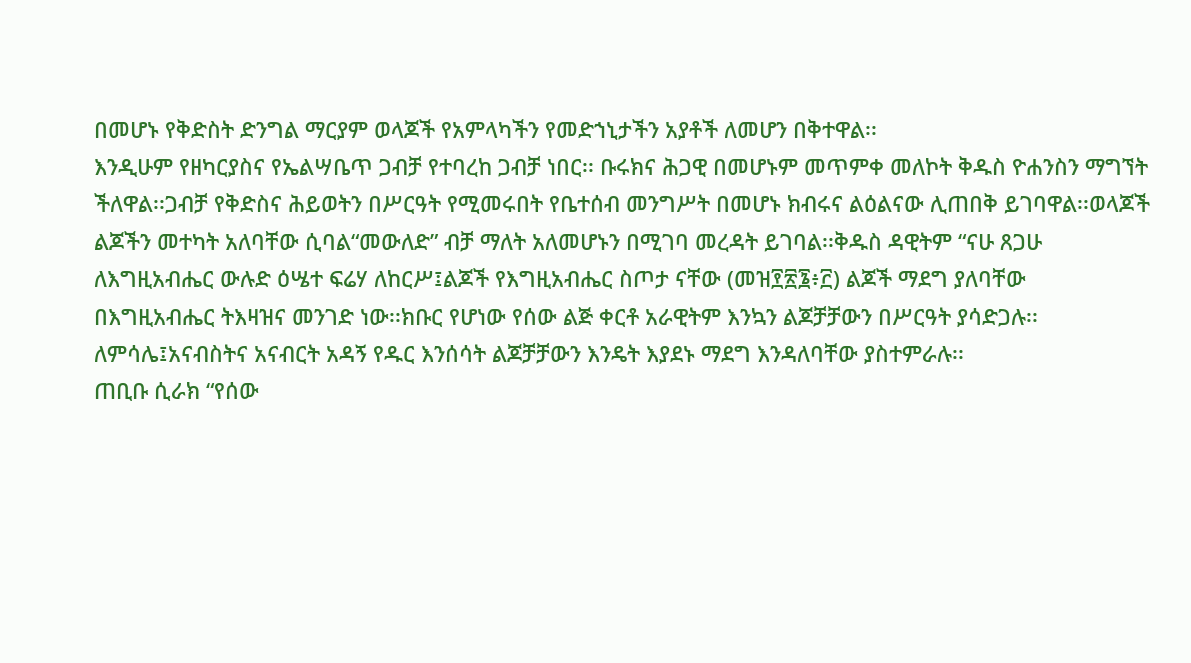በመሆኑ የቅድስት ድንግል ማርያም ወላጆች የአምላካችን የመድኀኒታችን አያቶች ለመሆን በቅተዋል፡፡
እንዲሁም የዘካርያስና የኤልሣቤጥ ጋብቻ የተባረከ ጋብቻ ነበር፡፡ ቡሩክና ሕጋዊ በመሆኑም መጥምቀ መለኮት ቅዱስ ዮሐንስን ማግኘት ችለዋል፡፡ጋብቻ የቅድስና ሕይወትን በሥርዓት የሚመሩበት የቤተሰብ መንግሥት በመሆኑ ክብሩና ልዕልናው ሊጠበቅ ይገባዋል፡፡ወላጆች ልጆችን መተካት አለባቸው ሲባል“መውለድ” ብቻ ማለት አለመሆኑን በሚገባ መረዳት ይገባል፡፡ቅዱስ ዳዊትም “ናሁ ጸጋሁ ለእግዚአብሔር ውሉድ ዕሤተ ፍሬሃ ለከርሥ፤ልጆች የእግዚአብሔር ስጦታ ናቸው (መዝ፻፳፮፥፫) ልጆች ማደግ ያለባቸው በእግዚአብሔር ትእዛዝና መንገድ ነው፡፡ክቡር የሆነው የሰው ልጅ ቀርቶ አራዊትም እንኳን ልጆቻቻውን በሥርዓት ያሳድጋሉ፡፡ ለምሳሌ፤አናብስትና አናብርት አዳኝ የዱር እንሰሳት ልጆቻቻውን እንዴት እያደኑ ማደግ እንዳለባቸው ያስተምራሉ፡፡
ጠቢቡ ሲራክ “የሰው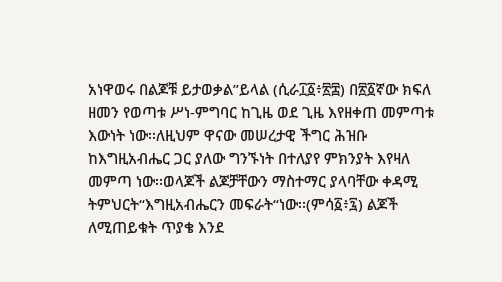አነዋወሩ በልጆቹ ይታወቃል”ይላል (ሲራ፲፩፥፳፰) በ፳፩ኛው ክፍለ ዘመን የወጣቱ ሥነ-ምግባር ከጊዜ ወደ ጊዜ እየዘቀጠ መምጣቱ እውነት ነው፡፡ለዚህም ዋናው መሠረታዊ ችግር ሕዝቡ ከእግዚአብሔር ጋር ያለው ግንኙነት በተለያየ ምክንያት እየዛለ መምጣ ነው፡፡ወላጆች ልጆቻቸውን ማስተማር ያላባቸው ቀዳሚ ትምህርት“እግዚአብሔርን መፍራት“ነው፡፡(ምሳ፩፥፯) ልጆች ለሚጠይቁት ጥያቄ እንደ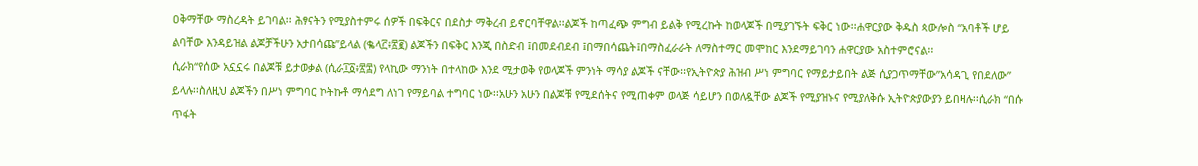ዐቅማቸው ማስረዳት ይገባል፡፡ ሕፃናትን የሚያስተምሩ ሰዎች በፍቅርና በደስታ ማቅረብ ይኖርባቸዋል፡፡ልጆች ከጣፈጭ ምግብ ይልቅ የሚረኩት ከወላጆች በሚያገኙት ፍቅር ነው፡፡ሐዋርያው ቅዱስ ጳውሎስ “አባቶች ሆይ ልባቸው እንዳይዝል ልጆቻችሁን አታበሳጩ”ይላል (ቈላ፫፥፳፪) ልጆችን በፍቅር እንጂ በስድብ ፤በመደብደብ ፤በማበሳጨት፤በማስፈራራት ለማስተማር መሞከር እንደማይገባን ሐዋርያው አስተምሮናል፡፡
ሲራክ“የሰው አኗኗሩ በልጆቹ ይታወቃል (ሲራ፲፩፥፳፰) የላኪው ማንነት በተላከው እንደ ሚታወቅ የወላጆች ምንነት ማሳያ ልጆች ናቸው፡፡የኢትዮጵያ ሕዝብ ሥነ ምግባር የማይታይበት ልጅ ሲያጋጥማቸው”አሳዳጊ የበደለው” ይላሉ፡፡ስለዚህ ልጆችን በሥነ ምግባር ኮትኩቶ ማሳደግ ለነገ የማይባል ተግባር ነው፡፡አሁን አሁን በልጆቹ የሚደሰትና የሚጠቀም ወላጅ ሳይሆን በወለዷቸው ልጆች የሚያዝኑና የሚያለቅሱ ኢትዮጵያውያን ይበዛሉ፡፡ሲራክ “በሱ ጥፋት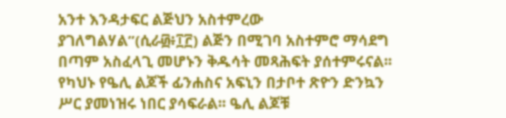አንተ እንዳታፍር ልጅህን አስተምረው ያገለግልሃል”(ሲራ፴፥፲፫) ልጅን በሚገባ አስተምሮ ማሳደግ በጣም አስፈላጊ መሆኑን ቅዱሳት መጻሕፍት ያሰተምሩናል፡፡ የካህኑ የዔሊ ልጆች ፊንሐስና አፍኒን በታቦተ ጽዮን ድንኳን ሥር ያመነዝሩ ነበር ያሳፍራል፡፡ ዔሊ ልጆቹ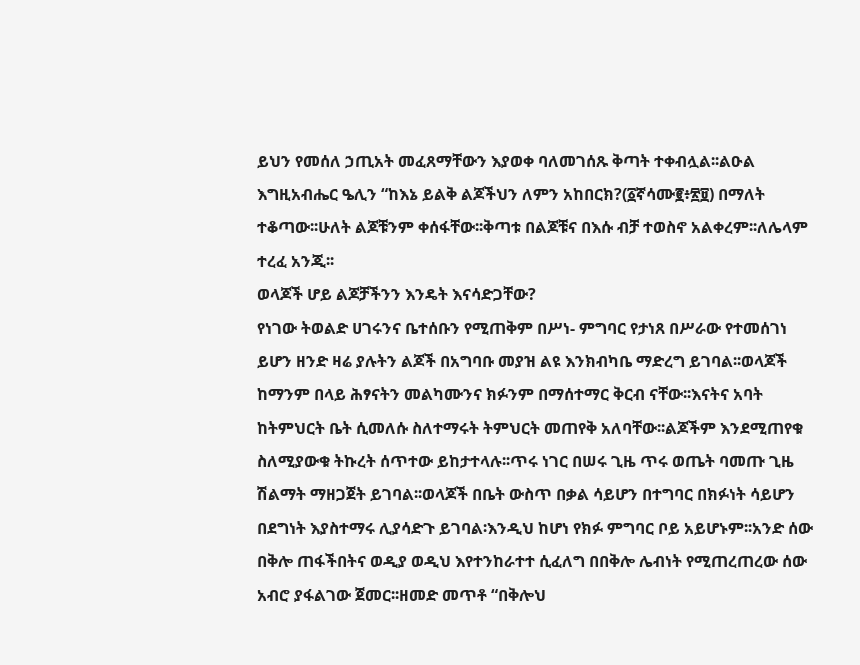ይህን የመሰለ ኃጢአት መፈጸማቸውን እያወቀ ባለመገሰጹ ቅጣት ተቀብሏል፡፡ልዑል እግዚአብሔር ዔሊን “ከእኔ ይልቅ ልጆችህን ለምን አከበርክ?(፩ኛሳሙ፪፥፳፱) በማለት ተቆጣው፡፡ሁለት ልጆቹንም ቀሰፋቸው፡፡ቅጣቱ በልጆቹና በእሱ ብቻ ተወስኖ አልቀረም፡፡ለሌላም ተረፈ አንጂ፡፡
ወላጆች ሆይ ልጆቻችንን እንዴት እናሳድጋቸው?
የነገው ትወልድ ሀገሩንና ቤተሰቡን የሚጠቅም በሥነ- ምግባር የታነጸ በሥራው የተመሰገነ ይሆን ዘንድ ዛሬ ያሉትን ልጆች በአግባቡ መያዝ ልዩ እንክብካቤ ማድረግ ይገባል፡፡ወላጆች ከማንም በላይ ሕፃናትን መልካሙንና ክፉንም በማሰተማር ቅርብ ናቸው፡፡እናትና አባት ከትምህርት ቤት ሲመለሱ ስለተማሩት ትምህርት መጠየቅ አለባቸው፡፡ልጆችም እንደሚጠየቁ ስለሚያውቁ ትኩረት ሰጥተው ይከታተላሉ፡፡ጥሩ ነገር በሠሩ ጊዜ ጥሩ ወጤት ባመጡ ጊዜ ሽልማት ማዘጋጀት ይገባል፡፡ወላጆች በቤት ውስጥ በቃል ሳይሆን በተግባር በክፉነት ሳይሆን በደግነት እያስተማሩ ሊያሳድጉ ይገባል፡እንዲህ ከሆነ የክፉ ምግባር ቦይ አይሆኑም፡፡አንድ ሰው በቅሎ ጠፋችበትና ወዲያ ወዲህ እየተንከራተተ ሲፈለግ በበቅሎ ሌብነት የሚጠረጠረው ሰው አብሮ ያፋልገው ጀመር፡፡ዘመድ መጥቶ “በቅሎህ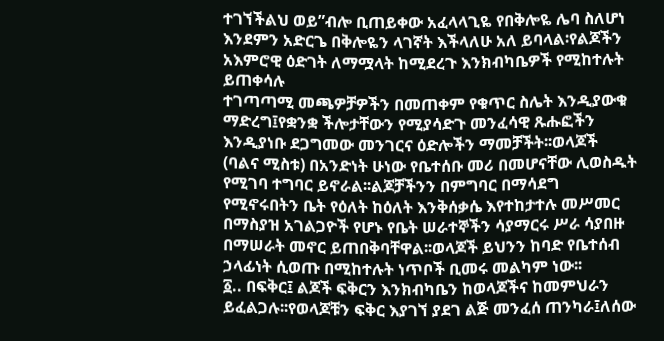ተገኘችልህ ወይ”ብሎ ቢጠይቀው አፈላላጊዬ የበቅሎዬ ሌባ ስለሆነ እንደምን አድርጌ በቅሎዬን ላገኛት እችላለሁ አለ ይባላል፡የልጆችን አእምሮዊ ዕድገት ለማሟላት ከሚደረጉ እንክብካቤዎች የሚከተሉት ይጠቀሳሉ
ተገጣጣሚ መጫዎቻዎችን በመጠቀም የቁጥር ስሌት እንዲያውቁ ማድረግ፤የቋንቋ ችሎታቸውን የሚያሳድጉ መንፈሳዊ ጹሑፎችን እንዲያነቡ ደጋግመው መንገርና ዕድሎችን ማመቻችት፡፡ወላጆች (ባልና ሚስቱ) በአንድነት ሁነው የቤተሰቡ መሪ በመሆናቸው ሊወስዱት የሚገባ ተግባር ይኖራል፡፡ልጆቻችንን በምግባር በማሳደግ የሚኖሩበትን ቤት የዕለት ከዕለት እንቅሰቃሴ እየተከታተሉ መሥመር በማስያዝ አገልጋዮች የሆኑ የቤት ሠራተኞችን ሳያማርሩ ሥራ ሳያበዙ በማሠራት መኖር ይጠበቅባቸዋል፡፡ወላጆች ይህንን ከባድ የቤተሰብ ኃላፊነት ሲወጡ በሚከተሉት ነጥቦች ቢመሩ መልካም ነው፡፡
፩.. በፍቅር፤ ልጆች ፍቅርን እንክብካቤን ከወላጆችና ከመምህራን ይፈልጋሉ፡፡የወላጆቹን ፍቅር እያገኘ ያደገ ልጅ መንፈሰ ጠንካራ፤ለሰው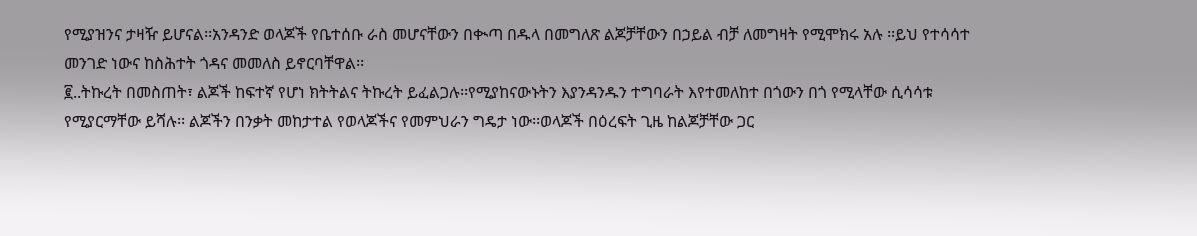የሚያዝንና ታዛዥ ይሆናል፡፡አንዳንድ ወላጆች የቤተሰቡ ራስ መሆናቸውን በቊጣ በዱላ በመግለጽ ልጆቻቸውን በኃይል ብቻ ለመግዛት የሚሞክሩ አሉ ፡፡ይህ የተሳሳተ መንገድ ነውና ከስሕተት ጎዳና መመለስ ይኖርባቸዋል፡፡
፪..ትኩረት በመስጠት፣ ልጆች ከፍተኛ የሆነ ክትትልና ትኩረት ይፈልጋሉ፡፡የሚያከናውኑትን እያንዳንዱን ተግባራት እየተመለከተ በጎውን በጎ የሚላቸው ሲሳሳቱ የሚያርማቸው ይሻሉ፡፡ ልጆችን በንቃት መከታተል የወላጆችና የመምህራን ግዴታ ነው፡፡ወላጆች በዕረፍት ጊዜ ከልጆቻቸው ጋር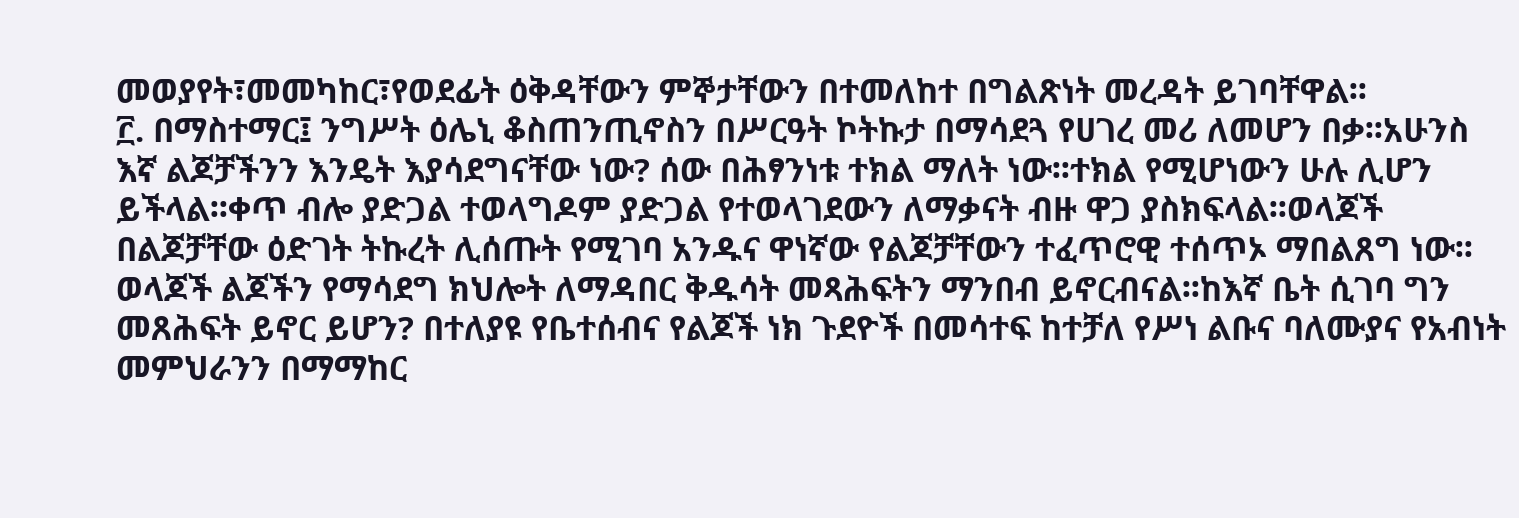መወያየት፣መመካከር፣የወደፊት ዕቅዳቸውን ምኞታቸውን በተመለከተ በግልጽነት መረዳት ይገባቸዋል፡፡
፫. በማስተማር፤ ንግሥት ዕሌኒ ቆስጠንጢኖስን በሥርዓት ኮትኩታ በማሳደጓ የሀገረ መሪ ለመሆን በቃ፡፡አሁንስ እኛ ልጆቻችንን እንዴት እያሳደግናቸው ነው? ሰው በሕፃንነቱ ተክል ማለት ነው፡፡ተክል የሚሆነውን ሁሉ ሊሆን ይችላል፡፡ቀጥ ብሎ ያድጋል ተወላግዶም ያድጋል የተወላገደውን ለማቃናት ብዙ ዋጋ ያስክፍላል፡፡ወላጆች በልጆቻቸው ዕድገት ትኩረት ሊሰጡት የሚገባ አንዱና ዋነኛው የልጆቻቸውን ተፈጥሮዊ ተሰጥኦ ማበልጸግ ነው፡፡ወላጆች ልጆችን የማሳደግ ክህሎት ለማዳበር ቅዱሳት መጻሕፍትን ማንበብ ይኖርብናል፡፡ከእኛ ቤት ሲገባ ግን መጸሕፍት ይኖር ይሆን? በተለያዩ የቤተሰብና የልጆች ነክ ጉደዮች በመሳተፍ ከተቻለ የሥነ ልቡና ባለሙያና የአብነት መምህራንን በማማከር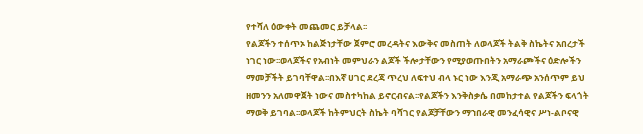የተሻለ ዕውቀት መጨመር ይቻላል፡፡
የልጆችን ተሰጥኦ ከልጅነታቸው ጀምሮ መረዳትና እውቅና መስጠት ለወላጆች ትልቅ ስኬትና አበረታች ነገር ነው፡፡ወላጆችና የአብነት መምህራን ልጆች ችሎታቸውን የሚያወጡበትን አማራጮችና ዕድሎችን ማመቻችት ይገባቸዋል፡፡በእኛ ሀገር ደረጃ ጥረህ ለፍተህ ብላ ኑር ነው እንጂ አማራጭ አንሰጥም ይህ ዘመንን አለመዋጀት ነውና መስተካከል ይኖርብናል፡፡የልጆችን እንቅስቃሴ በመከታተል የልጆችን ፍላጎት ማወቅ ይገባል፡፡ወላጆች ከትምህርት ስኬት ባሻገር የልጆቻቸውን ማኀበራዊ መንፈሳዊና ሥነ-ልቦናዊ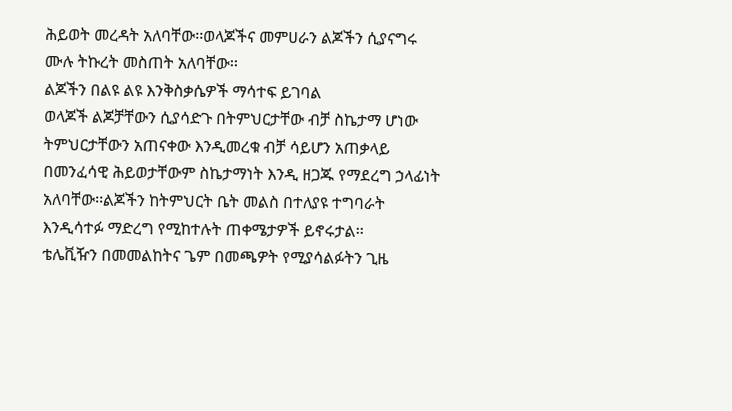ሕይወት መረዳት አለባቸው፡፡ወላጆችና መምሀራን ልጆችን ሲያናግሩ ሙሉ ትኩረት መስጠት አለባቸው፡፡
ልጆችን በልዩ ልዩ እንቅስቃሴዎች ማሳተፍ ይገባል
ወላጆች ልጆቻቸውን ሲያሳድጉ በትምህርታቸው ብቻ ስኬታማ ሆነው ትምህርታቸውን አጠናቀው እንዲመረቁ ብቻ ሳይሆን አጠቃላይ በመንፈሳዊ ሕይወታቸውም ስኬታማነት እንዲ ዘጋጁ የማደረግ ኃላፊነት አለባቸው፡፡ልጆችን ከትምህርት ቤት መልስ በተለያዩ ተግባራት እንዲሳተፉ ማድረግ የሚከተሉት ጠቀሜታዎች ይኖሩታል፡፡
ቴሌቪዥን በመመልከትና ጌም በመጫዎት የሚያሳልፉትን ጊዜ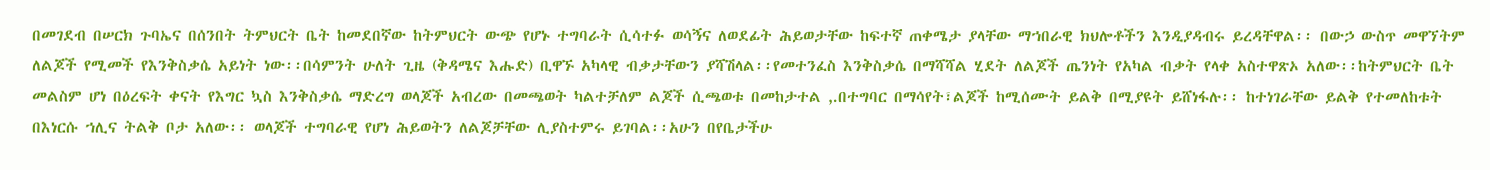በመገደብ በሠርክ ጉባኤና በሰንበት ትምህርት ቤት ከመደበኛው ከትምህርት ውጭ የሆኑ ተግባራት ሲሳተፉ ወሳኝና ለወደፊት ሕይወታቸው ከፍተኛ ጠቀሜታ ያላቸው ማኀበራዊ ክህሎቶችን እንዲያዳብሩ ይረዳቸዋል፡፡ በውኃ ውስጥ መዋኘትም ለልጆች የሚመች የእንቅስቃሴ አይነት ነው፡፡በሳምንት ሁለት ጊዜ (ቅዳሜና እሑድ) ቢዋኙ አካላዊ ብቃታቸውን ያሻሽላል፡፡የመተንፈስ እንቅስቃሴ በማሻሻል ሂደት ለልጆች ጤንነት የአካል ብቃት የላቀ አስተዋጽኦ አለው፡፡ከትምህርት ቤት መልስም ሆነ በዕረፍት ቀናት የእግር ኳስ እንቅስቃሴ ማድረግ ወላጆች አብረው በመጫወት ካልተቻለም ልጆች ሲጫወቱ በመከታተል ,.በተግባር በማሳየት፣ልጆች ከሚሰሙት ይልቅ በሚያዩት ይሸነፋሉ፡፡ ከተነገራቸው ይልቅ የተመለከቱት በእነርሱ ኀሊና ትልቅ ቦታ አለው፡፡ ወላጆች ተግባራዊ የሆነ ሕይወትን ለልጆቻቸው ሊያስተምሩ ይገባል፡፡አሁን በየቤታችሁ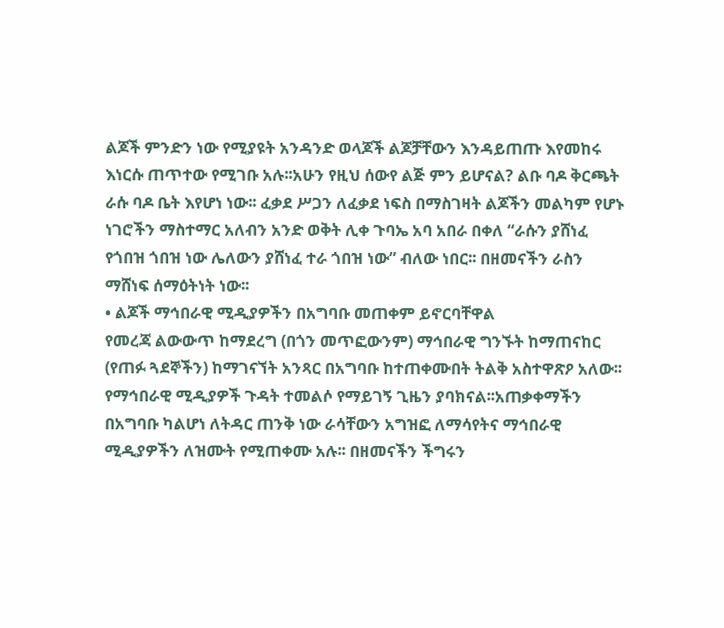ልጆች ምንድን ነው የሚያዩት አንዳንድ ወላጆች ልጆቻቸውን እንዳይጠጡ እየመከሩ እነርሱ ጠጥተው የሚገቡ አሉ፡፡አሁን የዚህ ሰውየ ልጅ ምን ይሆናል? ልቡ ባዶ ቅርጫት ራሱ ባዶ ቤት እየሆነ ነው፡፡ ፈቃደ ሥጋን ለፈቃደ ነፍስ በማስገዛት ልጆችን መልካም የሆኑ ነገሮችን ማስተማር አለብን አንድ ወቅት ሊቀ ጉባኤ አባ አበራ በቀለ “ራሱን ያሸነፈ የጎበዝ ጎበዝ ነው ሌለውን ያሸነፈ ተራ ጎበዝ ነው” ብለው ነበር፡፡ በዘመናችን ራስን ማሸነፍ ሰማዕትነት ነው፡፡
• ልጆች ማኅበራዊ ሚዲያዎችን በአግባቡ መጠቀም ይኖርባቸዋል
የመረጃ ልውውጥ ከማደረግ (በጎን መጥፎውንም) ማኅበራዊ ግንኙት ከማጠናከር (የጠፉ ጓደኞችን) ከማገናኘት አንጻር በአግባቡ ከተጠቀሙበት ትልቅ አስተዋጽዖ አለው፡፡የማኅበራዊ ሚዲያዎች ጉዳት ተመልሶ የማይገኝ ጊዜን ያባክናል፡፡አጠቃቀማችን በአግባቡ ካልሆነ ለትዳር ጠንቅ ነው ራሳቸውን አግዝፎ ለማሳየትና ማኅበራዊ ሚዲያዎችን ለዝሙት የሚጠቀሙ አሉ፡፡ በዘመናችን ችግሩን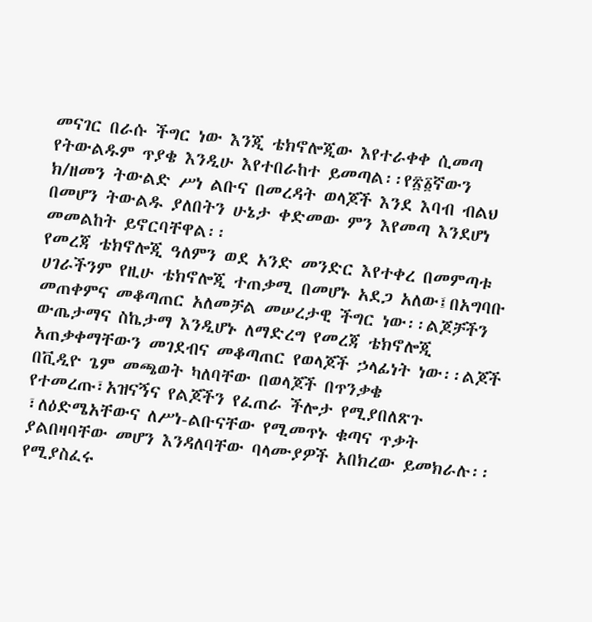መናገር በራሱ ችግር ነው እንጂ ቴክኖሎጂው እየተራቀቀ ሲመጣ የትውልዱም ጥያቄ እንዲሁ እየተበራከተ ይመጣል፡፡የ፳፩ኛውን ክ/ዘመን ትውልድ ሥነ ልቡና በመረዳት ወላጆች እንደ እባብ ብልህ በመሆን ትውልዱ ያለበትን ሁኔታ ቀድመው ምን እየመጣ እንደሆነ መመልከት ይኖርባቸዋል፡፡
የመረጃ ቴክኖሎጂ ዓለምን ወደ አንድ መንድር እየተቀረ በመምጣቱ ሀገራችንም የዚሁ ቴክኖሎጂ ተጠቃሚ በመሆኑ አደጋ አለው፤በአግባቡ መጠቀምና መቆጣጠር አለመቻል መሠረታዊ ችግር ነው፡፡ልጆቻችን ውጤታማና ስኬታማ እንዲሆኑ ለማድረግ የመረጃ ቴክኖሎጂ አጠቃቀማቸውን መገደብና መቆጣጠር የወላጆች ኃላፊነት ነው፡፡ልጆች በቪዲዮ ጌም መጫወት ካለባቸው በወላጆች በጥንቃቄ የተመረጡ፣አዝናኝና የልጆችን የፈጠራ ችሎታ የሚያበለጽጉ ፣ለዕድሜአቸውና ለሥነ-ልቡናቸው የሚመጥኑ ቁጣና ጥቃት ያልበዛባቸው መሆን እንዳለባቸው ባላሙያዎች አበክረው ይመክራሉ፡፡የሚያስፈሩ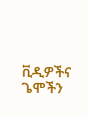ቪዲዎችና ጌሞችን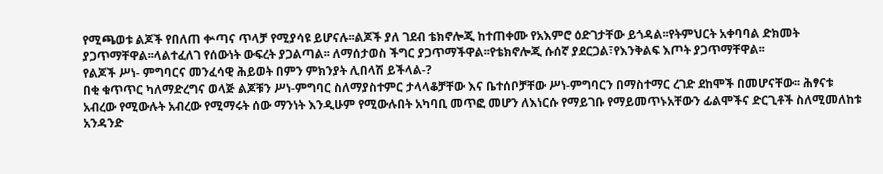የሚጫወቱ ልጆች የበለጠ ቍጣና ጥላቻ የሚያሳዩ ይሆናሉ፡፡ልጆች ያለ ገደብ ቴክኖሎጂ ከተጠቀሙ የአእምሮ ዕድገታቸው ይጎዳል፡፡የትምህርት አቀባባል ድክመት ያጋጥማቸዋል፡፡ላልተፈለገ የሰውነት ውፍረት ያጋልጣል፡፡ ለማሰታወስ ችግር ያጋጥማችዋል፡፡የቴክኖሎጂ ሱሰኛ ያደርጋል፣የእንቅልፍ እጦት ያጋጥማቸዋል፡፡
የልጆች ሥነ- ምግባርና መንፈሳዊ ሕይወት በምን ምክንያት ሊበላሽ ይችላል-?
በቂ ቁጥጥር ካለማድረግና ወላጅ ልጆቹን ሥነ-ምግባር ስለማያስተምር ታላላቆቻቸው እና ቤተሰቦቻቸው ሥነ-ምግባርን በማስተማር ረገድ ደከሞች በመሆናቸው፡፡ ሕፃናቱ አብረው የሚውሉት አብረው የሚማሩት ሰው ማንነት እንዲሁም የሚውሉበት አካባቢ መጥፎ መሆን ለእነርሱ የማይገቡ የማይመጥኑአቸውን ፊልሞችና ድርጊቶች ስለሚመለከቱ አንዳንድ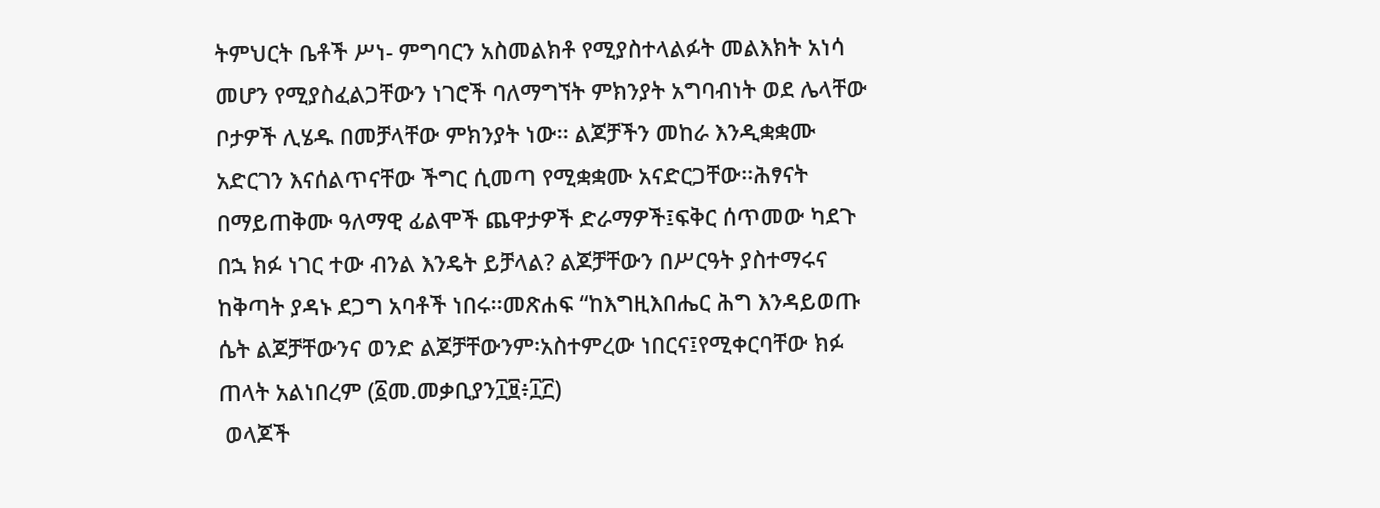ትምህርት ቤቶች ሥነ- ምግባርን አስመልክቶ የሚያስተላልፉት መልእክት አነሳ መሆን የሚያስፈልጋቸውን ነገሮች ባለማግኘት ምክንያት አግባብነት ወደ ሌላቸው ቦታዎች ሊሄዱ በመቻላቸው ምክንያት ነው፡፡ ልጆቻችን መከራ እንዲቋቋሙ አድርገን እናሰልጥናቸው ችግር ሲመጣ የሚቋቋሙ አናድርጋቸው፡፡ሕፃናት በማይጠቅሙ ዓለማዊ ፊልሞች ጨዋታዎች ድራማዎች፤ፍቅር ሰጥመው ካደጉ በኋ ክፉ ነገር ተው ብንል እንዴት ይቻላል? ልጆቻቸውን በሥርዓት ያስተማሩና ከቅጣት ያዳኑ ደጋግ አባቶች ነበሩ፡፡መጽሐፍ “ከእግዚእበሔር ሕግ እንዳይወጡ ሴት ልጆቻቸውንና ወንድ ልጆቻቸውንም፡አስተምረው ነበርና፤የሚቀርባቸው ክፉ ጠላት አልነበረም (፩መ.መቃቢያን፲፱፥፲፫)
 ወላጆች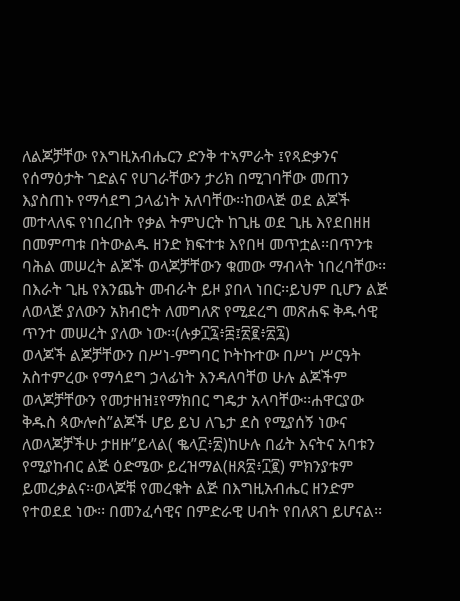ለልጆቻቸው የእግዚአብሔርን ድንቅ ተኣምራት ፤የጻድቃንና የሰማዕታት ገድልና የሀገራቸውን ታሪክ በሚገባቸው መጠን እያስጠኑ የማሳደግ ኃላፊነት አለባቸው፡፡ከወላጅ ወደ ልጆች መተላለፍ የነበረበት የቃል ትምህርት ከጊዜ ወደ ጊዜ እየደበዘዘ በመምጣቱ በትውልዱ ዘንድ ክፍተቱ እየበዛ መጥቷል፡፡በጥንቱ ባሕል መሠረት ልጆች ወላጆቻቸውን ቁመው ማብላት ነበረባቸው፡፡በእራት ጊዜ የእንጨት መብራት ይዞ ያበላ ነበር፡፡ይህም ቢሆን ልጅ ለወላጅ ያለውን አክብሮት ለመግለጽ የሚደረግ መጽሐፍ ቅዱሳዊ ጥንተ መሠረት ያለው ነው፡፡(ሉቃ፲፯፥፰፤፳፪፥፳፯)
ወላጆች ልጆቻቸውን በሥነ-ምግባር ኮትኩተው በሥነ ሥርዓት አስተምረው የማሳደግ ኃላፊነት እንዳለባቸወ ሁሉ ልጆችም ወላጆቻቸውን የመታዘዝ፤የማክበር ግዴታ አላባቸው፡፡ሐዋርያው ቅዱስ ጳውሎስ”ልጆች ሆይ ይህ ለጌታ ደስ የሚያሰኝ ነውና ለወላጆቻችሁ ታዘዙ”ይላል( ቈላ፫፥፳)ከሁሉ በፊት እናትና አባቱን የሚያከብር ልጅ ዕድሜው ይረዝማል(ዘጸ፳፥፲፪) ምክንያቱም ይመረቃልና፡፡ወላጆቹ የመረቁት ልጅ በእግዚአብሔር ዘንድም የተወደደ ነው፡፡ በመንፈሳዊና በምድራዊ ሀብት የበለጸገ ይሆናል፡፡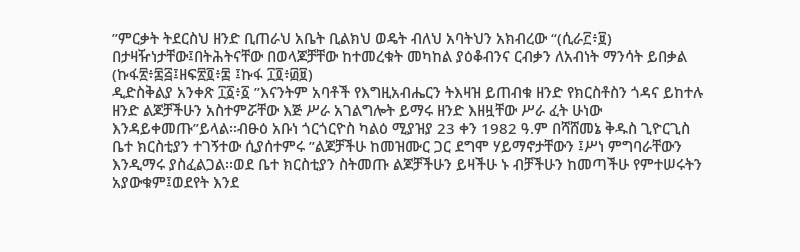”ምርቃት ትደርስህ ዘንድ ቢጠራህ አቤት ቢልክህ ወዴት ብለህ አባትህን አክብረው “(ሲራ፫፥፱) በታዛዥነታቸው፤በትሕትናቸው በወላጆቻቸው ከተመረቁት መካከል ያዕቆብንና ርብቃን ለአብነት ማንሳት ይበቃል (ኩፋ፳፥፷፭፤ዘፍ፳፬፥፷ ፤ኩፋ ፲፬፥፴፱)
ዲድስቅልያ አንቀጽ ፲፩፥፩ ”እናንትም አባቶች የእግዚአብሔርን ትእዛዝ ይጠብቁ ዘንድ የክርስቶስን ጎዳና ይከተሉ ዘንድ ልጆቻችሁን አስተምሯቸው እጅ ሥራ አገልግሎት ይማሩ ዘንድ እዘዟቸው ሥራ ፈት ሁነው እንዳይቀመጡ”ይላል፡፡ብፁዕ አቡነ ጎርጎርዮስ ካልዕ ሚያዝያ 23 ቀን 1982 ዓ.ም በሻሸመኔ ቅዱስ ጊዮርጊስ ቤተ ክርስቲያን ተገኝተው ሲያሰተምሩ ”ልጆቻችሁ ከመዝሙር ጋር ደግሞ ሃይማኖታቸውን ፤ሥነ ምግባራቸውን እንዲማሩ ያስፈልጋል፡፡ወደ ቤተ ክርስቲያን ስትመጡ ልጆቻችሁን ይዛችሁ ኑ ብቻችሁን ከመጣችሁ የምተሠሩትን አያውቁም፤ወደየት እንደ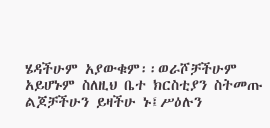ሄዳችሁም አያውቁም፡፡ወራሾቻችሁም አይሆኑም ስለዚህ ቤተ ክርስቲያን ስትመጡ ልጆቻችሁን ይዛችሁ ኑ፤ሥዕሉን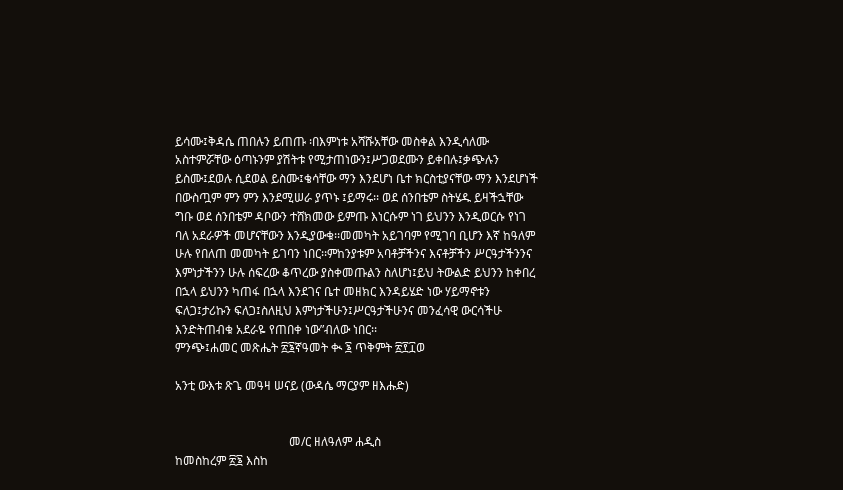ይሳሙ፤ቅዳሴ ጠበሉን ይጠጡ ፡በእምነቱ አሻሹአቸው መስቀል እንዲሳለሙ አስተምሯቸው ዕጣኑንም ያሽትቱ የሚታጠነውን፤ሥጋወደሙን ይቀበሉ፤ቃጭሉን ይስሙ፤ደወሉ ሲደወል ይስሙ፤ቄሳቸው ማን እንደሆነ ቤተ ክርስቲያናቸው ማን እንደሆነች በውስጧም ምን ምን እንደሚሠራ ያጥኑ ፤ይማሩ፡፡ ወደ ሰንበቴም ስትሄዱ ይዛችኋቸው ግቡ ወደ ሰንበቴም ዳቦውን ተሸክመው ይምጡ እነርሱም ነገ ይህንን እንዲወርሱ የነገ ባለ አደራዎች መሆናቸውን እንዲያውቁ፡፡መመካት አይገባም የሚገባ ቢሆን እኛ ከዓለም ሁሉ የበለጠ መመካት ይገባን ነበር፡፡ምከንያቱም አባቶቻችንና እናቶቻችን ሥርዓታችንንና እምነታችንን ሁሉ ሰፍረው ቆጥረው ያስቀመጡልን ስለሆነ፤ይህ ትውልድ ይህንን ከቀበረ በኋላ ይህንን ካጠፋ በኋላ እንደገና ቤተ መዘክር እንዳይሄድ ነው ሃይማኖቱን ፍለጋ፤ታሪኩን ፍለጋ፤ስለዚህ እምነታችሁን፤ሥርዓታችሁንና መንፈሳዊ ውርሳችሁ እንድትጠብቁ አደራዬ የጠበቀ ነው”ብለው ነበር፡፡
ምንጭ፤ሐመር መጽሔት ፳፮ኛዓመት ቊ ፮ ጥቅምት ፳፻፲ወ

አንቲ ውእቱ ጽጌ መዓዛ ሠናይ (ውዳሴ ማርያም ዘእሑድ)


                                      መ/ር ዘለዓለም ሐዲስ
ከመስከረም ፳፮ እስከ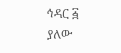ኅዳር ፭ ያለው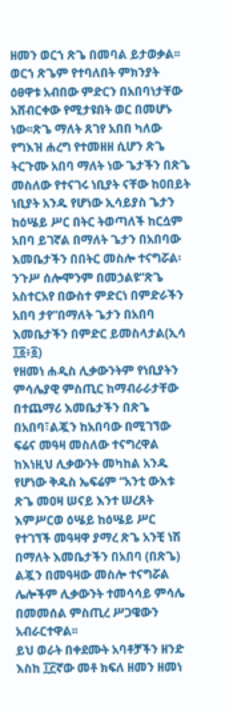ዘመን ወርኀ ጽጌ በመባል ይታወቃል፡፡ወርኀ ጽጌም የተባለበት ምክንያት ዕፀዋቱ አብበው ምድርን በአበባነታቸው አሸብርቀው የሚታዩበት ወር በመሆኑ ነው፡፡ጽጌ ማለት ጸገየ አበበ ካለው የግእዝ ሐረግ የተመዘዘ ሲሆን ጽጌ ትርጉሙ አበባ ማለት ነው ጌታችን በጽጌ መስለው የተናገሩ ነቢያት ናቸው ከዐበይት ነቢያት አንዱ የሆነው ኢሳይያስ ጌታን ከዕሤይ ሥር በትር ትወጣለች ከርሷም አበባ ይገኛል በማለት ጌታን በአበባው እመቤታችን በበትር መስሎ ተናግሯል፡ንጉሥ ሰሎሞንም በመኃልዩ“ጽጌ አስተርአየ በውስተ ምድርነ በምድራችን አበባ ታየ”በማለት ጌታን በአበባ እመቤታችን በምድር ይመስላታል(ኢሳ ፲፩፥፩)
የዘመነ ሐዲስ ሊቃውንትም የነቢያትን ምሳሌያዊ ምስጢር ከማብራራታቸው በተጨማሪ እመቤታችን በጽጌ በአበባ፣ልጇን ከአበባው በሚገኘው ፍሬና መዓዛ መስለው ተናግረዋል ከእነዚህ ሊቃውንት መካከል አንዱ የሆነው ቅዱስ ኤፍሬም “አንቲ ውእቱ ጽጌ መዐዛ ሠናይ እንተ ሠረጸት እምሥርወ ዕሤይ ከዕሤይ ሥር የተገኘች መዓዛዋ ያማረ ጽጌ አንቺ ነሽ በማለት እመቤታችን በአበባ (በጽጌ) ልጇን በመዓዛው መስሎ ተናግሯል ሌሎችም ሊቃውንት ተመሳሳይ ምሳሌ በመመሰል ምስጢረ ሥጋዌውን አብራርተዋል፡፡
ይህ ወራት በቀደሙት አባቶቻችን ዘንድ እስከ ፲፫ኛው መቶ ክፍለ ዘመን ዘመነ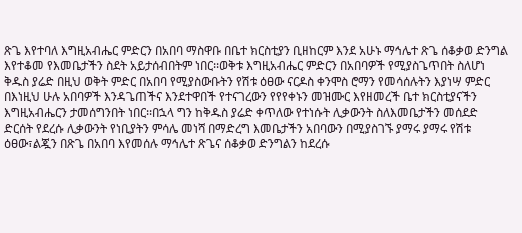ጽጌ እየተባለ እግዚአብሔር ምድርን በአበባ ማስዋቡ በቤተ ክርስቲያን ቢዘከርም እንደ አሁኑ ማኅሌተ ጽጌ ሰቆቃወ ድንግል እየተቆመ የእመቤታችን ስደት አይታሰብበትም ነበር፡፡ወቅቱ እግዚአብሔር ምድርን በአበባዎች የሚያስጌጥበት ስለሆነ ቅዱስ ያሬድ በዚህ ወቅት ምድር በአበባ የሚያስውቡትን የሽቱ ዕፀው ናርዶስ ቀንሞስ ሮማን የመሳሰሉትን እያነሣ ምድር በእነዚህ ሁሉ አበባዎች እንዳጌጠችና እንደተዋበች የተናገረውን የየየቀኑን መዝሙር እየዘመረች ቤተ ክርስቲያናችን እግዚአብሔርን ታመሰግንበት ነበር፡፡በኋላ ግን ከቅዱስ ያሬድ ቀጥለው የተነሱት ሊቃውንት ስለእመቤታችን መሰደድ ድርሰት የደረሱ ሊቃውንት የነቢያትን ምሳሌ መነሻ በማድረግ እመቤታችን አበባውን በሚያስገኙ ያማሩ ያማሩ የሽቱ ዕፀው፣ልጇን በጽጌ በአበባ እየመሰሉ ማኅሌተ ጽጌና ሰቆቃወ ድንግልን ከደረሱ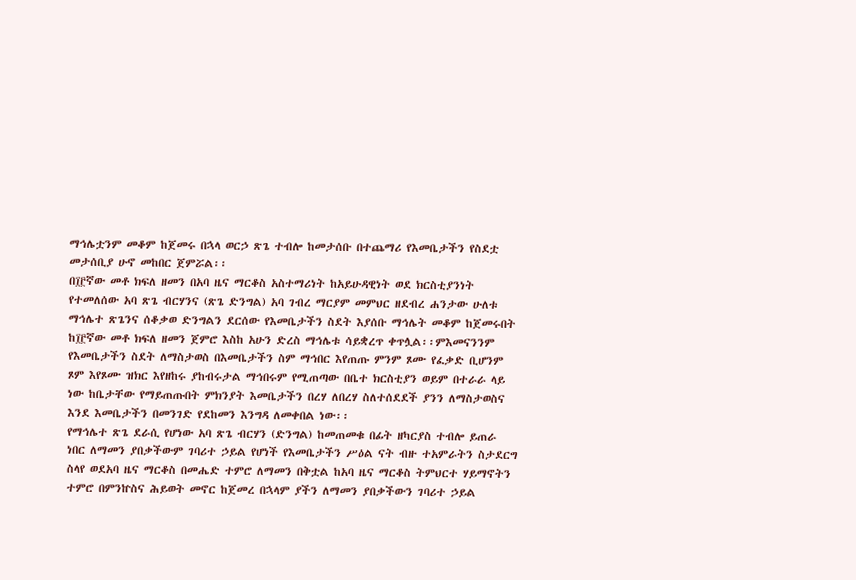ማኅሌቷንም መቆም ከጀመሩ በኋላ ወርኃ ጽጌ ተብሎ ከመታሰቡ በተጨማሪ የእመቤታችን የስደቷ መታሰቢያ ሁኖ መከበር ጀምሯል፡፡
በ፲፫ኛው መቶ ክፍለ ዘመን በአባ ዜና ማርቆስ አስተማሪነት ከአይሁዳዊነት ወደ ክርስቲያንነት የተመለሰው አባ ጽጌ ብርሃንና (ጽጌ ድንግል) አባ ገብረ ማርያም መምህር ዘደብረ ሐንታው ሁለቱ ማኅሌተ ጽጌንና ሰቆቃወ ድንግልን ደርሰው የእመቤታችን ስደት እያሰቡ ማኅሌት መቆም ከጀመሩበት ከ፲፫ኛው መቶ ክፍለ ዘመን ጀምሮ እስከ አሁን ድረስ ማኅሌቱ ሳይቋረጥ ቀጥሏል፡፡ምእመናንንም የእመቤታችን ስደት ለማስታወስ በእመቤታችን ስም ማኅበር እየጠጡ ምንም ጾሙ የፈቃድ ቢሆንም ጾም እየጾሙ ዝክር እየዘከሩ ያከብሩታል ማኅበሩም የሚጠጣው በቤተ ክርስቲያን ወይም በተራራ ላይ ነው ከቤታቸው የማይጠጡበት ምክንያት እመቤታችን በረሃ ለበረሃ ስለተሰደደች ያንን ለማስታወስና እንደ እመቤታችን በመንገድ የደከመን እንግዳ ለመቀበል ነው፡፡
የማኅሌተ ጽጌ ደራሲ የሆነው አባ ጽጌ ብርሃን (ድንግል) ከመጠመቁ በፊት ዘካርያስ ተብሎ ይጠራ ነበር ለማመን ያበቃችውም ገባሪተ ኃይል የሆነች የእመቤታችን ሥዕል ናት ብዙ ተአምራትን ስታደርግ ስላየ ወደአባ ዜና ማርቆስ በመሔድ ተምሮ ለማመን በቅቷል ከአባ ዜና ማርቆስ ትምህርተ ሃይማኖትን ተምሮ በምንኵስና ሕይወት መኖር ከጀመረ በኋላም ያችን ለማመን ያበቃችውን ገባሪተ ኃይል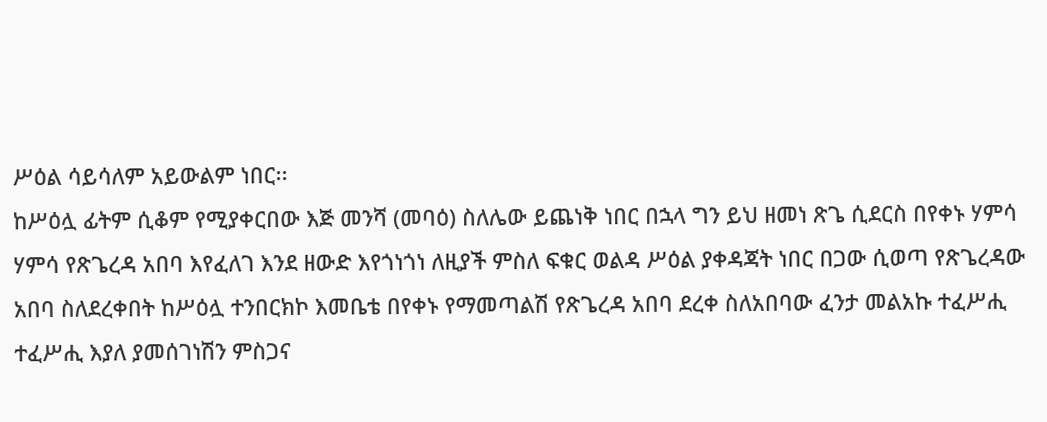ሥዕል ሳይሳለም አይውልም ነበር፡፡
ከሥዕሏ ፊትም ሲቆም የሚያቀርበው እጅ መንሻ (መባዕ) ስለሌው ይጨነቅ ነበር በኋላ ግን ይህ ዘመነ ጽጌ ሲደርስ በየቀኑ ሃምሳ ሃምሳ የጽጌረዳ አበባ እየፈለገ እንደ ዘውድ እየጎነጎነ ለዚያች ምስለ ፍቁር ወልዳ ሥዕል ያቀዳጃት ነበር በጋው ሲወጣ የጽጌረዳው አበባ ስለደረቀበት ከሥዕሏ ተንበርክኮ እመቤቴ በየቀኑ የማመጣልሽ የጽጌረዳ አበባ ደረቀ ስለአበባው ፈንታ መልአኩ ተፈሥሒ ተፈሥሒ እያለ ያመሰገነሽን ምስጋና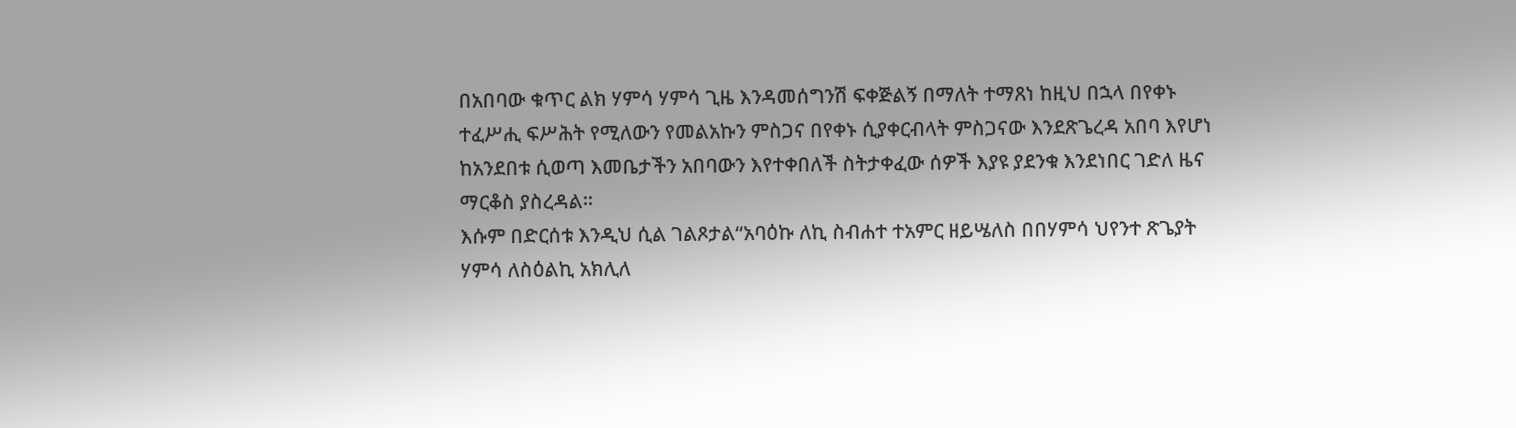በአበባው ቁጥር ልክ ሃምሳ ሃምሳ ጊዜ እንዳመሰግንሽ ፍቀጅልኝ በማለት ተማጸነ ከዚህ በኋላ በየቀኑ ተፈሥሒ ፍሥሕት የሚለውን የመልአኩን ምስጋና በየቀኑ ሲያቀርብላት ምስጋናው እንደጽጌረዳ አበባ እየሆነ ከአንደበቱ ሲወጣ እመቤታችን አበባውን እየተቀበለች ስትታቀፈው ሰዎች እያዩ ያደንቁ እንደነበር ገድለ ዜና ማርቆስ ያስረዳል፡፡
እሱም በድርሰቱ እንዲህ ሲል ገልጾታል“አባዕኩ ለኪ ስብሐተ ተአምር ዘይሤለስ በበሃምሳ ህየንተ ጽጌያት ሃምሳ ለስዕልኪ አክሊለ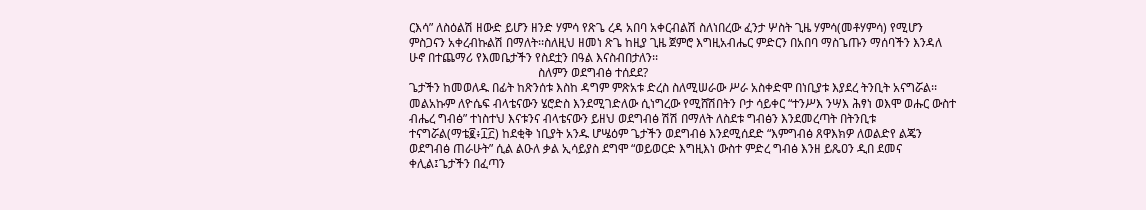ርእሳ” ለስዕልሽ ዘውድ ይሆን ዘንድ ሃምሳ የጽጌ ረዳ አበባ አቀርብልሽ ስለነበረው ፈንታ ሦስት ጊዜ ሃምሳ(መቶሃምሳ) የሚሆን ምስጋናን አቀረብኩልሽ በማለት፡፡ስለዚህ ዘመነ ጽጌ ከዚያ ጊዜ ጀምሮ እግዚአብሔር ምድርን በአበባ ማስጌጡን ማሰባችን እንዳለ ሁኖ በተጨማሪ የእመቤታችን የስደቷን በዓል እናስብበታለን፡፡
                                           ስለምን ወደግብፅ ተሰደደ?
ጌታችን ከመወለዱ በፊት ከጽንሰቱ እስከ ዳግም ምጽአቱ ድረስ ስለሚሠራው ሥራ አስቀድሞ በነቢያቱ እያደረ ትንቢት አናግሯል፡፡ መልአኩም ለዮሴፍ ብላቴናውን ሄሮድስ እንደሚገድለው ሲነግረው የሚሸሽበትን ቦታ ሳይቀር “ተንሥእ ንሣእ ሕፃነ ወእሞ ወሑር ውስተ ብሔረ ግብፅ” ተነስተህ እናቱንና ብላቴናውን ይዘህ ወደግብፅ ሽሽ በማለት ለስደቱ ግብፅን እንደመረጣት በትንቢቱ ተናግሯል(ማቴ፪፥፲፫) ከደቂቅ ነቢያት አንዱ ሆሤዕም ጌታችን ወደግብፅ እንደሚሰደድ “እምግብፅ ጸዋእክዎ ለወልድየ ልጄን ወደግብፅ ጠራሁት” ሲል ልዑለ ቃል ኢሳይያስ ደግሞ “ወይወርድ እግዚእነ ውስተ ምድረ ግብፅ እንዘ ይጼዐን ዲበ ደመና ቀሊል፤ጌታችን በፈጣን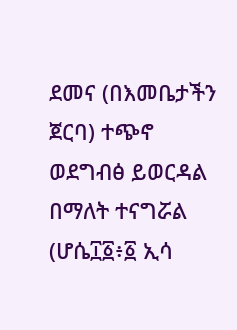ደመና (በእመቤታችን ጀርባ) ተጭኖ ወደግብፅ ይወርዳል በማለት ተናግሯል (ሆሴ፲፩፥፩ ኢሳ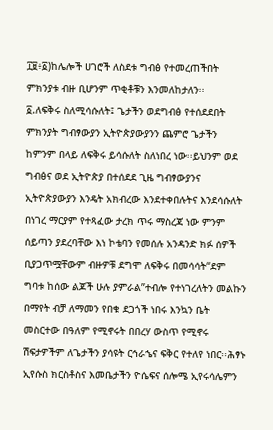፲፱፥፩)ከሌሎች ሀገሮች ለስደቱ ግብፅ የተመረጠችበት ምክንያቱ ብዙ ቢሆንም ጥቂቶቹን እንመለከታለን፡፡
፩.ለፍቅሩ ስለሚሳሱለት፤ ጌታችን ወደግብፅ የተሰደደበት ምክንያት ግብፃውያን ኢትዮጵያውያንን ጨምሮ ጌታችን ከምንም በላይ ለፍቅሩ ይሳሱለት ስለነበረ ነው፡፡ይህንም ወደ ግብፅና ወደ ኢትዮጵያ በተሰደደ ጊዜ ግብፃውያንና ኢትዮጵያውያን እንዴት አክብረው እንደተቀበሉትና እንደሳሱለት በነገረ ማርያም የተጻፈው ታረክ ጥሩ ማስረጃ ነው ምንም ሰይጣን ያደረባቸው እነ ኮቴባን የመሰሉ አንዳንድ ክፉ ሰዎች ቢያጋጥሟቸውም ብዙዎቹ ደግሞ ለፍቅሩ በመሳሳት“ደም ግባቱ ከሰው ልጆች ሁሉ ያምራል”ተብሎ የተነገረለትን መልኩን በማየት ብቻ ለማመን የበቁ ደጋጎች ነበሩ እንኳን ቤት መስርተው በዓለም የሚኖሩት በበረሃ ውስጥ የሚኖሩ ሽፍታዎችም ለጌታችን ያሳዩት ርኅራኄና ፍቅር የተለየ ነበር፡፡ሕፃኑ ኢየሱስ ክርስቶስና እመቤታችን ዮሴፍና ሰሎሜ ኢየሩሳሌምን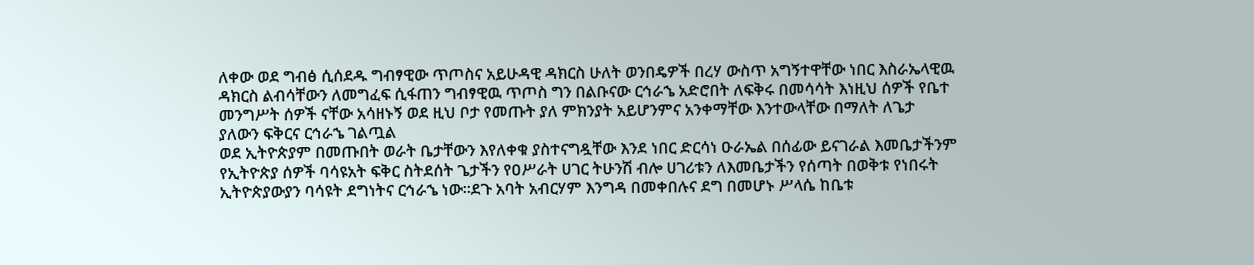ለቀው ወደ ግብፅ ሲሰደዱ ግብፃዊው ጥጦስና አይሁዳዊ ዳክርስ ሁለት ወንበዴዎች በረሃ ውስጥ አግኝተዋቸው ነበር እስራኤላዊዉ ዳክርስ ልብሳቸውን ለመግፈፍ ሲፋጠን ግብፃዊዉ ጥጦስ ግን በልቡናው ርኅራኄ አድሮበት ለፍቅሩ በመሳሳት እነዚህ ሰዎች የቤተ መንግሥት ሰዎች ናቸው አሳዘኑኝ ወደ ዚህ ቦታ የመጡት ያለ ምክንያት አይሆንምና አንቀማቸው እንተውላቸው በማለት ለጌታ ያለውን ፍቅርና ርኅራኄ ገልጧል
ወደ ኢትዮጵያም በመጡበት ወራት ቤታቸውን እየለቀቁ ያስተናግዷቸው እንደ ነበር ድርሳነ ዑራኤል በሰፊው ይናገራል እመቤታችንም የኢትዮጵያ ሰዎች ባሳዩአት ፍቅር ስትደሰት ጌታችን የዐሥራት ሀገር ትሁንሽ ብሎ ሀገሪቱን ለእመቤታችን የሰጣት በወቅቱ የነበሩት ኢትዮጵያውያን ባሳዩት ደግነትና ርኅራኄ ነው፡፡ደጉ አባት አብርሃም እንግዳ በመቀበሉና ደግ በመሆኑ ሥላሴ ከቤቱ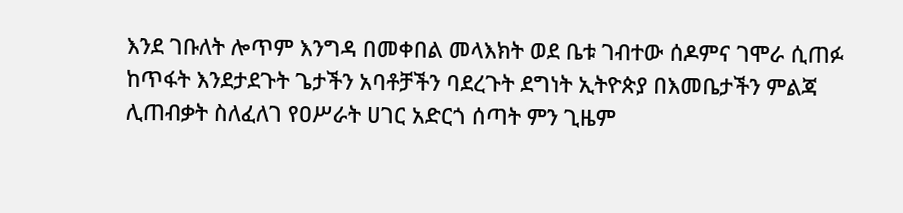እንደ ገቡለት ሎጥም እንግዳ በመቀበል መላእክት ወደ ቤቱ ገብተው ሰዶምና ገሞራ ሲጠፉ ከጥፋት እንደታደጉት ጌታችን አባቶቻችን ባደረጉት ደግነት ኢትዮጵያ በእመቤታችን ምልጃ ሊጠብቃት ስለፈለገ የዐሥራት ሀገር አድርጎ ሰጣት ምን ጊዜም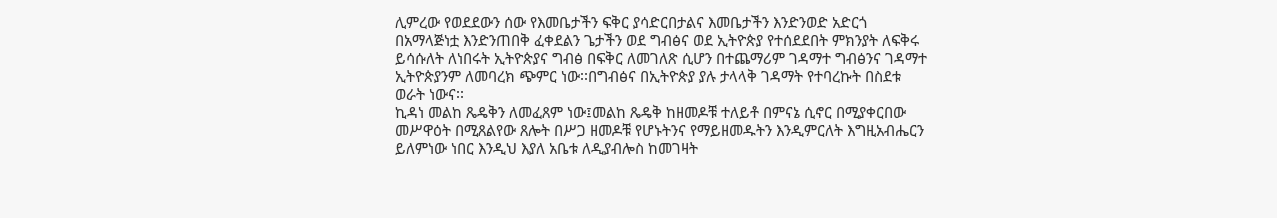ሊምረው የወደደውን ሰው የእመቤታችን ፍቅር ያሳድርበታልና እመቤታችን እንድንወድ አድርጎ በአማላጅነቷ እንድንጠበቅ ፈቀደልን ጌታችን ወደ ግብፅና ወደ ኢትዮጵያ የተሰደደበት ምክንያት ለፍቅሩ ይሳሱለት ለነበሩት ኢትዮጵያና ግብፅ በፍቅር ለመገለጽ ሲሆን በተጨማሪም ገዳማተ ግብፅንና ገዳማተ ኢትዮጵያንም ለመባረክ ጭምር ነው፡፡በግብፅና በኢትዮጵያ ያሉ ታላላቅ ገዳማት የተባረኩት በስደቱ ወራት ነውና፡፡
ኪዳነ መልከ ጼዴቅን ለመፈጸም ነው፤መልከ ጼዴቅ ከዘመዶቹ ተለይቶ በምናኔ ሲኖር በሚያቀርበው መሥዋዕት በሚጸልየው ጸሎት በሥጋ ዘመዶቹ የሆኑትንና የማይዘመዱትን እንዲምርለት እግዚአብሔርን ይለምነው ነበር እንዲህ እያለ አቤቱ ለዲያብሎስ ከመገዛት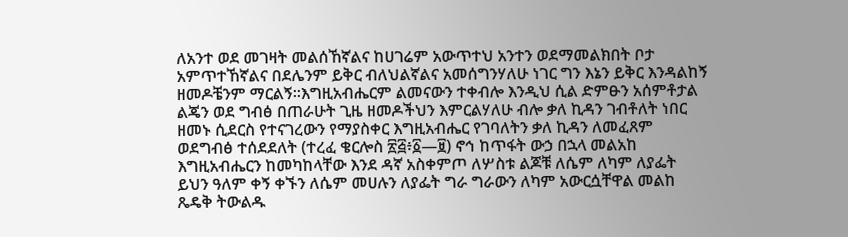ለአንተ ወደ መገዛት መልሰኸኛልና ከሀገሬም አውጥተህ አንተን ወደማመልክበት ቦታ አምጥተኸኛልና በደሌንም ይቅር ብለህልኛልና አመሰግንሃለሁ ነገር ግን እኔን ይቅር እንዳልከኝ ዘመዶቼንም ማርልኝ፡፡እግዚአብሔርም ልመናውን ተቀብሎ እንዲህ ሲል ድምፁን አሰምቶታል ልጄን ወደ ግብፅ በጠራሁት ጊዜ ዘመዶችህን እምርልሃለሁ ብሎ ቃለ ኪዳን ገብቶለት ነበር ዘመኑ ሲደርስ የተናገረውን የማያስቀር እግዚአብሔር የገባለትን ቃለ ኪዳን ለመፈጸም ወደግብፅ ተሰደደለት (ተረፈ ቄርሎስ ፳፭፥፩—፱) ኖኅ ከጥፋት ውኃ በኋላ መልአከ እግዚአብሔርን ከመካከላቸው እንደ ዳኛ አስቀምጦ ለሦስቱ ልጆቹ ለሴም ለካም ለያፌት ይህን ዓለም ቀኝ ቀኙን ለሴም መሀሉን ለያፌት ግራ ግራውን ለካም አውርሷቸዋል መልከ ጼዴቅ ትውልዱ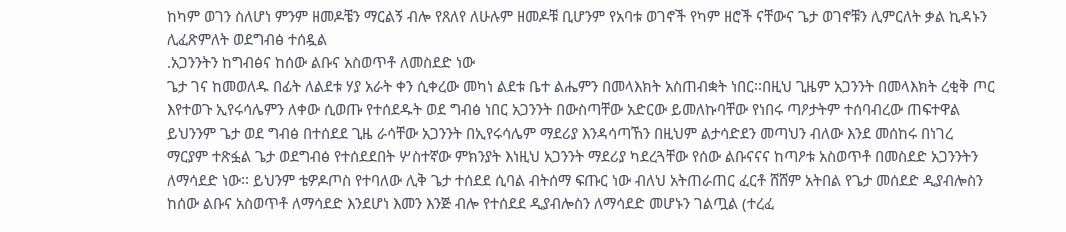ከካም ወገን ስለሆነ ምንም ዘመዶቼን ማርልኝ ብሎ የጸለየ ለሁሉም ዘመዶቹ ቢሆንም የአባቱ ወገኖች የካም ዘሮች ናቸውና ጌታ ወገኖቹን ሊምርለት ቃል ኪዳኑን ሊፈጽምለት ወደግብፅ ተሰዷል
.አጋንንትን ከግብፅና ከሰው ልቡና አስወጥቶ ለመስደድ ነው
ጌታ ገና ከመወለዱ በፊት ለልደቱ ሃያ አራት ቀን ሲቀረው መካነ ልደቱ ቤተ ልሔምን በመላእክት አስጠብቋት ነበር፡፡በዚህ ጊዜም አጋንንት በመላእክት ረቂቅ ጦር እየተወጉ ኢየሩሳሌምን ለቀው ሲወጡ የተሰደዱት ወደ ግብፅ ነበር አጋንንት በውስጣቸው አድርው ይመለኩባቸው የነበሩ ጣዖታትም ተሰባብረው ጠፍተዋል ይህንንም ጌታ ወደ ግብፅ በተሰደደ ጊዜ ራሳቸው አጋንንት በኢየሩሳሌም ማደሪያ እንዳሳጣኸን በዚህም ልታሳድደን መጣህን ብለው እንደ መሰከሩ በነገረ ማርያም ተጽፏል ጌታ ወደግብፅ የተሰደደበት ሦስተኛው ምክንያት እነዚህ አጋንንት ማደሪያ ካደረጓቸው የሰው ልቡናናና ከጣዖቱ አስወጥቶ በመስደድ አጋንንትን ለማሳደድ ነው፡፡ ይህንም ቴዎዶጦስ የተባለው ሊቅ ጌታ ተሰደደ ሲባል ብትሰማ ፍጡር ነው ብለህ አትጠራጠር ፈርቶ ሸሸም አትበል የጌታ መሰደድ ዲያብሎስን ከሰው ልቡና አስወጥቶ ለማሳደድ እንደሆነ እመን እንጅ ብሎ የተሰደደ ዲያብሎስን ለማሳደድ መሆኑን ገልጧል (ተረፈ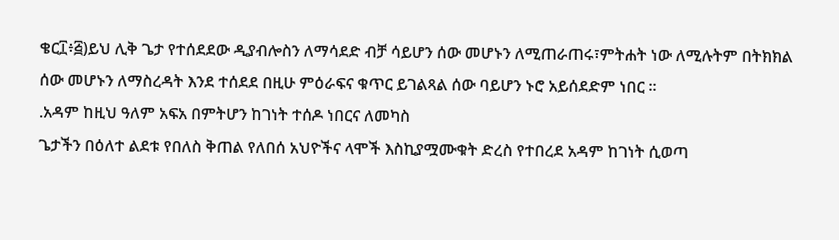ቄር፲፥፭)ይህ ሊቅ ጌታ የተሰደደው ዲያብሎስን ለማሳደድ ብቻ ሳይሆን ሰው መሆኑን ለሚጠራጠሩ፣ምትሐት ነው ለሚሉትም በትክክል ሰው መሆኑን ለማስረዳት እንደ ተሰደደ በዚሁ ምዕራፍና ቁጥር ይገልጻል ሰው ባይሆን ኑሮ አይሰደድም ነበር ፡፡
.አዳም ከዚህ ዓለም አፍአ በምትሆን ከገነት ተሰዶ ነበርና ለመካስ
ጌታችን በዕለተ ልደቱ የበለስ ቅጠል የለበሰ አህዮችና ላሞች እስኪያሟሙቁት ድረስ የተበረደ አዳም ከገነት ሲወጣ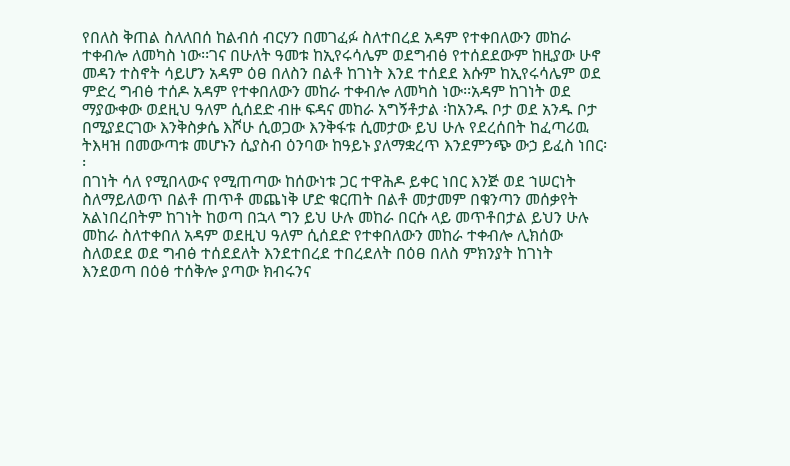የበለስ ቅጠል ስለለበሰ ከልብሰ ብርሃን በመገፈፉ ስለተበረደ አዳም የተቀበለውን መከራ ተቀብሎ ለመካስ ነው፡፡ገና በሁለት ዓመቱ ከኢየሩሳሌም ወደግብፅ የተሰደደውም ከዚያው ሁኖ መዳን ተስኖት ሳይሆን አዳም ዕፀ በለስን በልቶ ከገነት እንደ ተሰደደ እሱም ከኢየሩሳሌም ወደ ምድረ ግብፅ ተሰዶ አዳም የተቀበለውን መከራ ተቀብሎ ለመካስ ነው፡፡አዳም ከገነት ወደ ማያውቀው ወደዚህ ዓለም ሲሰደድ ብዙ ፍዳና መከራ አግኝቶታል ፡ከአንዱ ቦታ ወደ አንዱ ቦታ በሚያደርገው እንቅስቃሴ እሾሁ ሲወጋው እንቅፋቱ ሲመታው ይህ ሁሉ የደረሰበት ከፈጣሪዉ ትእዛዝ በመውጣቱ መሆኑን ሲያስብ ዕንባው ከዓይኑ ያለማቋረጥ እንደምንጭ ውኃ ይፈስ ነበር፡፡
በገነት ሳለ የሚበላውና የሚጠጣው ከሰውነቱ ጋር ተዋሕዶ ይቀር ነበር እንጅ ወደ ኀሠርነት ስለማይለወጥ በልቶ ጠጥቶ መጨነቅ ሆድ ቁርጠት በልቶ መታመም በቁንጣን መሰቃየት አልነበረበትም ከገነት ከወጣ በኋላ ግን ይህ ሁሉ መከራ በርሱ ላይ መጥቶበታል ይህን ሁሉ መከራ ስለተቀበለ አዳም ወደዚህ ዓለም ሲሰደድ የተቀበለውን መከራ ተቀብሎ ሊክሰው ስለወደደ ወደ ግብፅ ተሰደደለት እንደተበረደ ተበረደለት በዕፀ በለስ ምክንያት ከገነት እንደወጣ በዕፅ ተሰቅሎ ያጣው ክብሩንና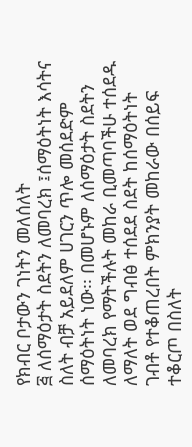የክብር ቦታውን ገነትን መለሰለት
፭ ለሰማዕታት ስደትን ለመባረክ ፤ሰማዕትነት እሳትና ስለት ብቻ አይደለም ሀገርን ጥሎ መሰደድም ሰማዕትነት ነው፡፡ በመሆኑም ለሰማዕታት ስደትን ለመባረክ የማትችሉት መከራ ቢመጣባችሁ ተሰደዱ ለማለት ወደ ግብፅ ተሰደደ ስደት ከሰማዕትነት ገብቶ የተቆጠረበት ምክንያት መከራው በሰይፍ ተቆርጦ በስለት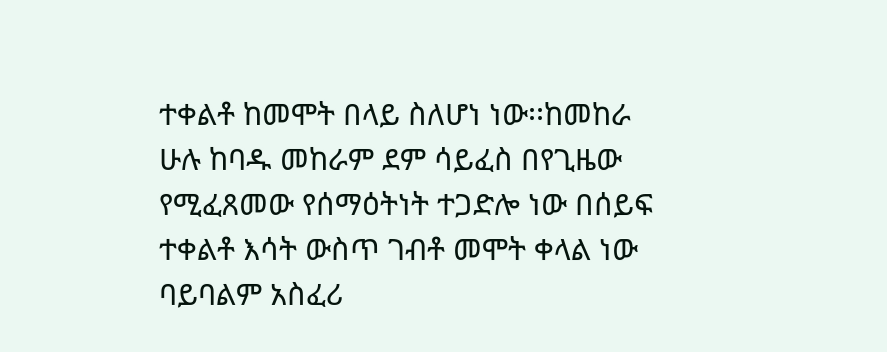ተቀልቶ ከመሞት በላይ ስለሆነ ነው፡፡ከመከራ ሁሉ ከባዱ መከራም ደም ሳይፈስ በየጊዜው የሚፈጸመው የሰማዕትነት ተጋድሎ ነው በሰይፍ ተቀልቶ እሳት ውስጥ ገብቶ መሞት ቀላል ነው ባይባልም አስፈሪ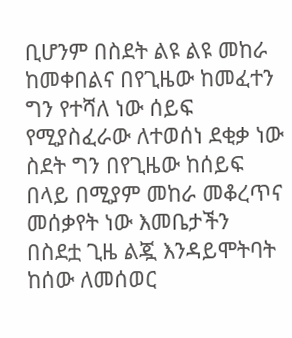ቢሆንም በስደት ልዩ ልዩ መከራ ከመቀበልና በየጊዜው ከመፈተን ግን የተሻለ ነው ሰይፍ የሚያስፈራው ለተወሰነ ደቂቃ ነው ስደት ግን በየጊዜው ከሰይፍ በላይ በሚያም መከራ መቆረጥና መሰቃየት ነው እመቤታችን በስደቷ ጊዜ ልጇ እንዳይሞትባት ከሰው ለመሰወር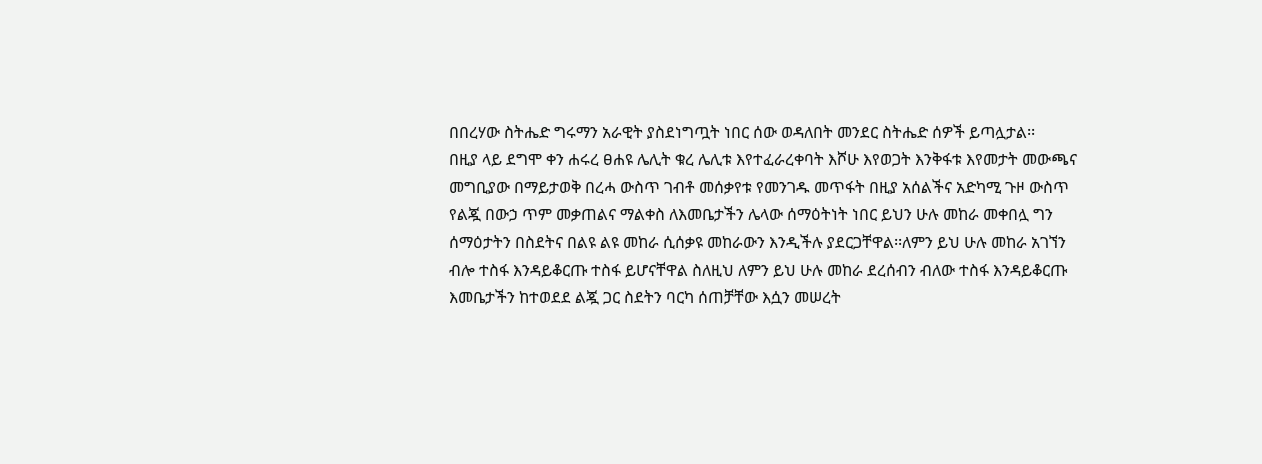በበረሃው ስትሔድ ግሩማን አራዊት ያስደነግጧት ነበር ሰው ወዳለበት መንደር ስትሔድ ሰዎች ይጣሏታል፡፡
በዚያ ላይ ደግሞ ቀን ሐሩረ ፀሐዩ ሌሊት ቁረ ሌሊቱ እየተፈራረቀባት እሾሁ እየወጋት እንቅፋቱ እየመታት መውጫና መግቢያው በማይታወቅ በረሓ ውስጥ ገብቶ መሰቃየቱ የመንገዱ መጥፋት በዚያ አሰልችና አድካሚ ጉዞ ውስጥ የልጇ በውኃ ጥም መቃጠልና ማልቀስ ለእመቤታችን ሌላው ሰማዕትነት ነበር ይህን ሁሉ መከራ መቀበሏ ግን ሰማዕታትን በስደትና በልዩ ልዩ መከራ ሲሰቃዩ መከራውን እንዲችሉ ያደርጋቸዋል፡፡ለምን ይህ ሁሉ መከራ አገኘን ብሎ ተስፋ እንዳይቆርጡ ተስፋ ይሆናቸዋል ስለዚህ ለምን ይህ ሁሉ መከራ ደረሰብን ብለው ተስፋ እንዳይቆርጡ እመቤታችን ከተወደደ ልጇ ጋር ስደትን ባርካ ሰጠቻቸው እሷን መሠረት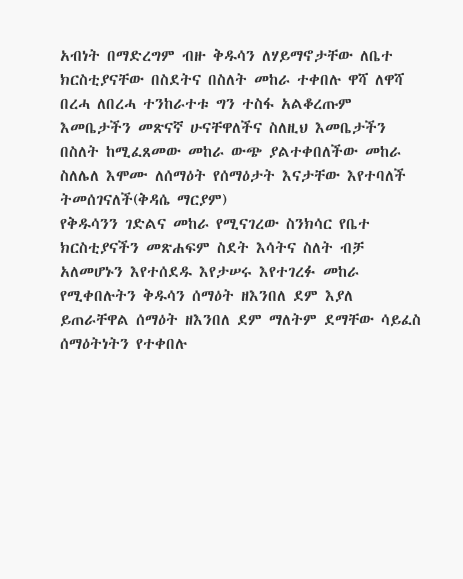አብነት በማድረግም ብዙ ቅዱሳን ለሃይማኖታቸው ለቤተ ክርስቲያናቸው በስደትና በስለት መከራ ተቀበሉ ዋሻ ለዋሻ በረሓ ለበረሓ ተንከራተቱ ግን ተስፋ አልቆረጡም እመቤታችን መጽናኛ ሁናቸዋለችና ስለዚህ እመቤታችን በስለት ከሚፈጸመው መከራ ውጭ ያልተቀበለችው መከራ ስለሌለ እሞሙ ለሰማዕት የሰማዕታት እናታቸው እየተባለች ትመሰገናለች(ቅዳሴ ማርያም)
የቅዱሳንን ገድልና መከራ የሚናገረው ስንክሳር የቤተ ክርስቲያናችን መጽሐፍም ስደት እሳትና ስለት ብቻ አለመሆኑን እየተሰደዱ እየታሠሩ እየተገረፉ መከራ የሚቀበሉትን ቅዱሳን ሰማዕት ዘእንበለ ደም እያለ ይጠራቸዋል ሰማዕት ዘእንበለ ደም ማለትም ደማቸው ሳይፈስ ሰማዕትነትን የተቀበሉ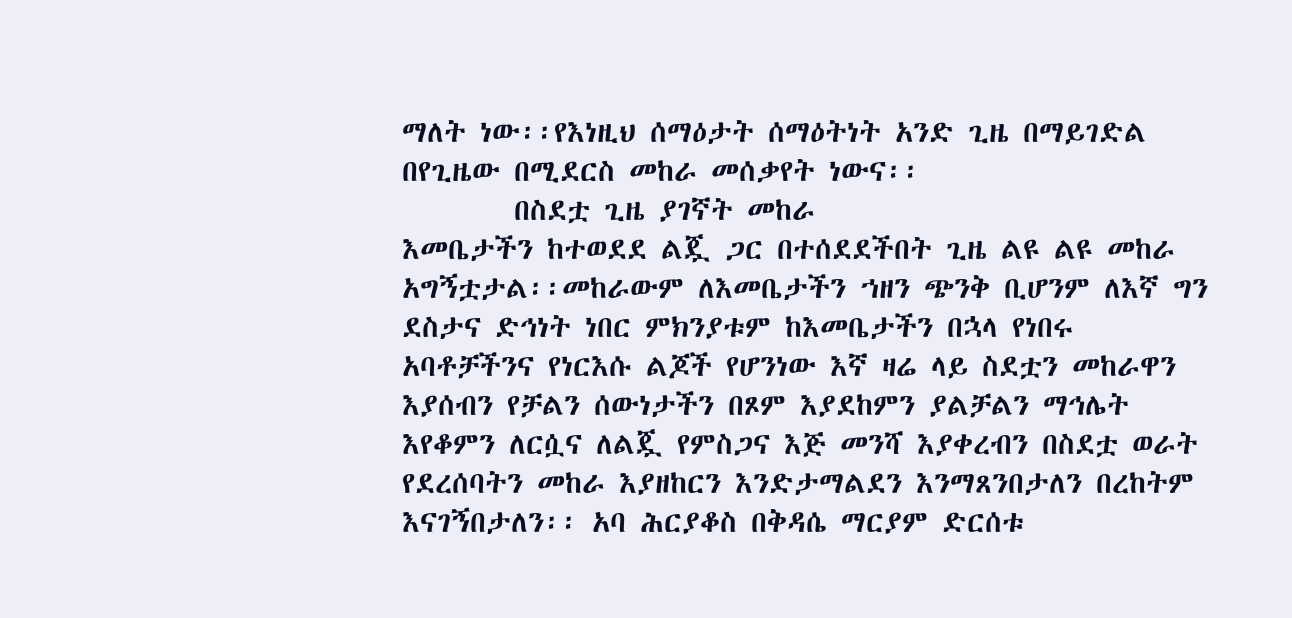ማለት ነው፡፡የእነዚህ ሰማዕታት ሰማዕትነት አንድ ጊዜ በማይገድል በየጊዜው በሚደርስ መከራ መሰቃየት ነውና፡፡
        በስደቷ ጊዜ ያገኛት መከራ
እመቤታችን ከተወደደ ልጇ ጋር በተሰደደችበት ጊዜ ልዩ ልዩ መከራ አግኝቷታል፡፡መከራውም ለእመቤታችን ኀዘን ጭንቅ ቢሆንም ለእኛ ግን ደስታና ድኅነት ነበር ምክንያቱም ከእመቤታችን በኋላ የነበሩ አባቶቻችንና የነርእሱ ልጆች የሆንነው እኛ ዛሬ ላይ ስደቷን መከራዋን እያሰብን የቻልን ሰውነታችን በጾም እያደከምን ያልቻልን ማኅሌት እየቆምን ለርሷና ለልጇ የምስጋና እጅ መንሻ እያቀረብን በስደቷ ወራት የደረሰባትን መከራ እያዘከርን እንድታማልደን እንማጸንበታለን በረከትም እናገኝበታለን፡፡ አባ ሕርያቆስ በቅዳሴ ማርያም ድርሰቱ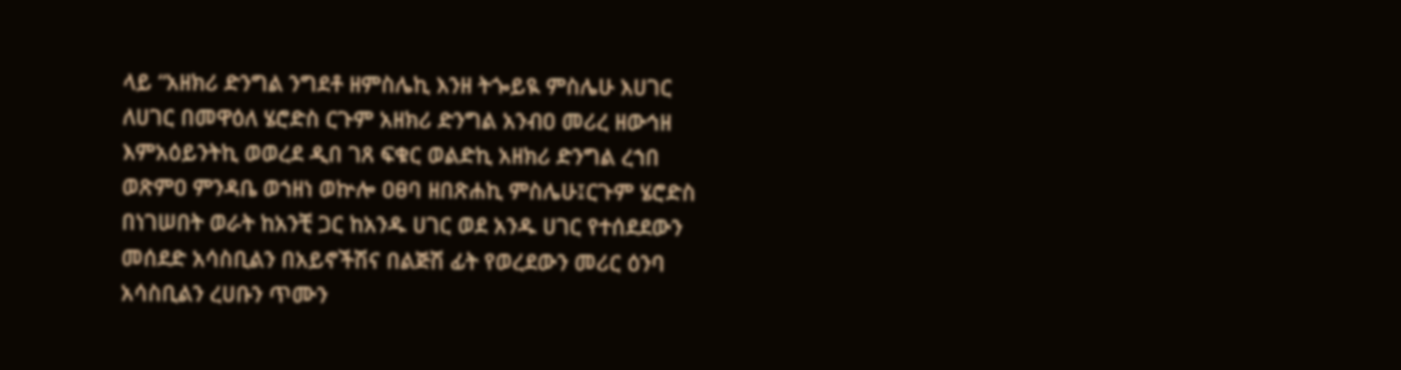ላይ “አዘክሪ ድንግል ንግደቶ ዘምስሌኪ እንዘ ትጐይዪ ምስሌሁ እሀገር ለሀገር በመዋዕለ ሄሮድስ ርጉም አዘክሪ ድንግል አንብዐ መሪረ ዘውኅዘ እምአዕይንትኪ ወወረደ ዲበ ገጸ ፍቁር ወልድኪ አዘክሪ ድንግል ረኀበ ወጽምዐ ምንዳቤ ወኀዘነ ወኵሎ ዐፀባ ዘበጽሐኪ ምስሌሁ፤ርጉም ሄሮድስ በነገሠበት ወራት ከአንቺ ጋር ከአንዱ ሀገር ወደ አንዱ ሀገር የተሰደደውን መሰደድ አሳስቢልን በአይኖችሽና በልጅሽ ፊት የወረደውን መሪር ዕንባ አሳስቢልን ረሀቡን ጥሙን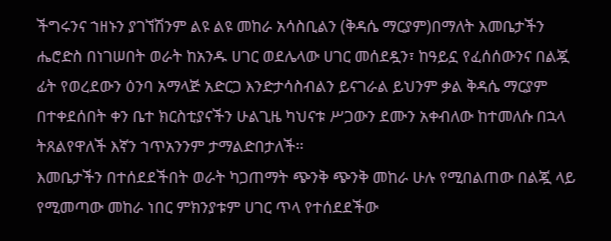ችግሩንና ኀዘኑን ያገኘሽንም ልዩ ልዩ መከራ አሳስቢልን (ቅዳሴ ማርያም)በማለት እመቤታችን ሔሮድስ በነገሠበት ወራት ከአንዱ ሀገር ወደሌላው ሀገር መሰደዷን፣ ከዓይኗ የፈሰሰውንና በልጇ ፊት የወረደውን ዕንባ አማላጅ አድርጋ እንድታሳስብልን ይናገራል ይህንም ቃል ቅዳሴ ማርያም በተቀደሰበት ቀን ቤተ ክርስቲያናችን ሁልጊዜ ካህናቱ ሥጋውን ደሙን አቀብለው ከተመለሱ በኋላ ትጸልየዋለች እኛን ኀጥአንንም ታማልድበታለች፡፡
እመቤታችን በተሰደደችበት ወራት ካጋጠማት ጭንቅ ጭንቅ መከራ ሁሉ የሚበልጠው በልጇ ላይ የሚመጣው መከራ ነበር ምክንያቱም ሀገር ጥላ የተሰደደችው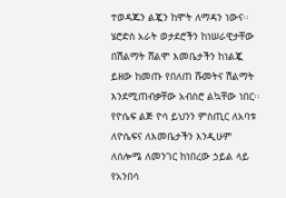ተወዳጁን ልጇን ከሞት ለማዳን ነውና፡፡ሄሮድስ አራት ወታደሮችን ከነሠራዊታቸው በሽልማት ሸልሞ እመቤታችን ከነልጇ ይዘው ከመጡ የበለጠ ሹመትና ሽልማት እንደሚጠብቃቸው አብስሮ ልኳቸው ነበር፡፡
የዮሴፍ ልጅ ዮሳ ይህንን ምስጢር ለአባቱ ለዮሴፍና ለእመቤታችን እንዲሁም ለሰሎሜ ለመንገር ከነበረው ኃይል ላይ የአንበሳ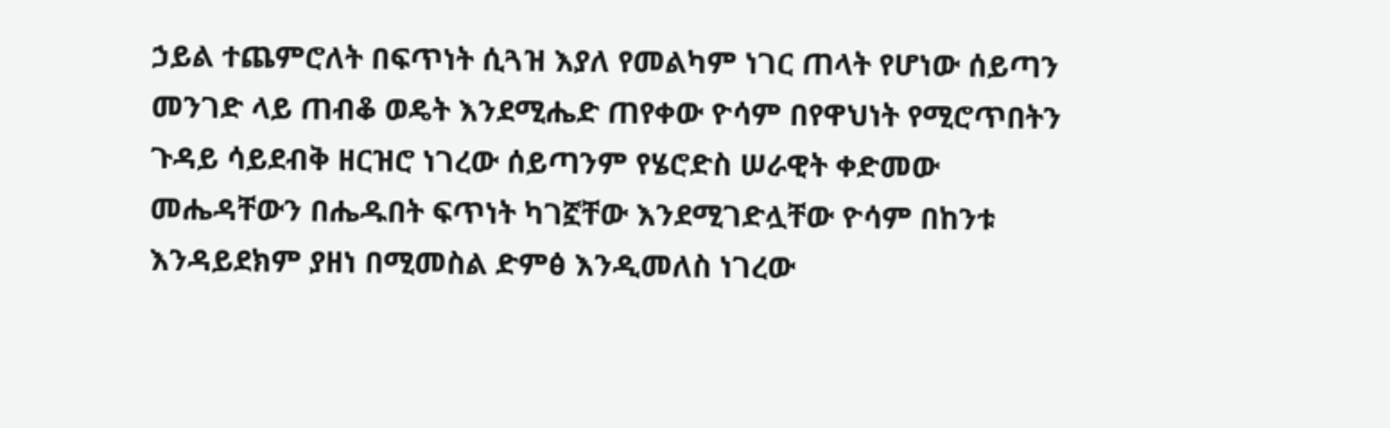ኃይል ተጨምሮለት በፍጥነት ሲጓዝ እያለ የመልካም ነገር ጠላት የሆነው ሰይጣን መንገድ ላይ ጠብቆ ወዴት እንደሚሔድ ጠየቀው ዮሳም በየዋህነት የሚሮጥበትን ጉዳይ ሳይደብቅ ዘርዝሮ ነገረው ሰይጣንም የሄሮድስ ሠራዊት ቀድመው መሔዳቸውን በሔዱበት ፍጥነት ካገኟቸው እንደሚገድሏቸው ዮሳም በከንቱ እንዳይደክም ያዘነ በሚመስል ድምፅ እንዲመለስ ነገረው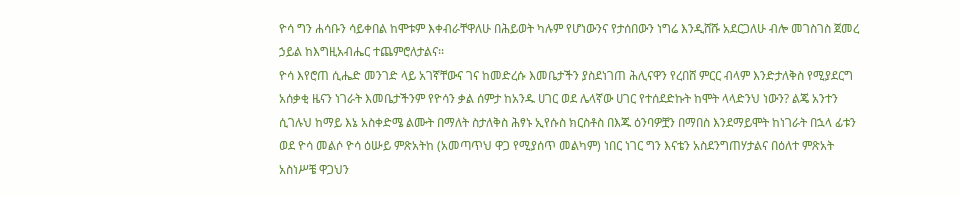ዮሳ ግን ሐሳቡን ሳይቀበል ከሞቱም እቀብራቸዋለሁ በሕይወት ካሉም የሆነውንና የታሰበውን ነግሬ እንዲሸሹ አደርጋለሁ ብሎ መገስገስ ጀመረ ኃይል ከእግዚአብሔር ተጨምሮለታልና፡፡
ዮሳ እየሮጠ ሲሔድ መንገድ ላይ አገኛቸውና ገና ከመድረሱ እመቤታችን ያስደነገጠ ሕሊናዋን የረበሸ ምርር ብላም እንድታለቅስ የሚያደርግ አሰቃቂ ዜናን ነገራት እመቤታችንም የዮሳን ቃል ሰምታ ከአንዱ ሀገር ወደ ሌላኛው ሀገር የተሰደድኩት ከሞት ላላድንህ ነውን? ልጄ አንተን ሲገሉህ ከማይ እኔ አስቀድሜ ልሙት በማለት ስታለቅስ ሕፃኑ ኢየሱስ ክርስቶስ በእጁ ዕንባዎቿን በማበስ እንደማይሞት ከነገራት በኋላ ፊቱን ወደ ዮሳ መልሶ ዮሳ ዕሡይ ምጽአትከ (አመጣጥህ ዋጋ የሚያሰጥ መልካም) ነበር ነገር ግን እናቴን አስደንግጠሃታልና በዕለተ ምጽአት አስነሥቼ ዋጋህን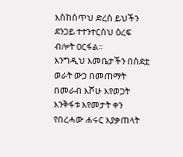እስከሰጥህ ድረስ ይህችን ደንጋይ ተተንተርሰህ ዕረፍ ብሎት ዐርፋል፡፡
እንግዲህ እመቤታችን በስደቷ ወራት ውኃ በመጠማት በመራብ እሾሁ እየወጋት እንቅፋቱ እየመታት ቀን የበረሓው ሐሩር እያቃጠላት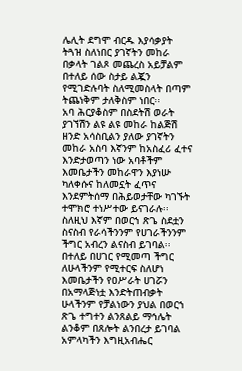ሌሊት ደግሞ ብርዱ እያሳቃያት ትጓዝ ስለነበር ያገኛትን መከራ በቃላት ገልጾ መጨረስ አይቻልም በተለይ ሰው ስታይ ልጇን የሚገድሉባት ስለሚመስላት በጣም ትጨነቅም ታለቅስም ነበር፡፡
አባ ሕርያቆስም በስደትሽ ወራት ያገኘሽን ልዩ ልዩ መከራ ከልጅሽ ዘንድ አሳስቢልን ያለው ያገኛትን መከራ አስባ እኛንም ከአስፈሪ ፈተና እንድታወጣን ነው አባቶችም እመቤታችን መከራዋን እያነሡ ካለቀሱና ከለመኗት ፈጥና እንደምትሰማ በሕይወታቸው ካገኙት ተሞክሮ ተነሥተው ይናገራሉ፡፡ስለዚህ እኛም በወርኀ ጽጌ ስደቷን ስናስብ የራሳችንንም የሀገራችንንም ችግር አብረን ልናስብ ይገባል፡፡በተለይ በሀገር የሚመጣ ችግር ለሁላችንም የሚተርፍ ስለሆነ እመቤታችን የዐሥራት ሀገሯን በአማላጅነቷ እንድትጠብቃት ሁላችንም የቻልነውን ያህል በወርኀ ጽጌ ተግተን ልንጸልይ ማኅሌት ልንቆም በጸሎት ልንበረታ ይገባል አምላካችን እግዚአብሔር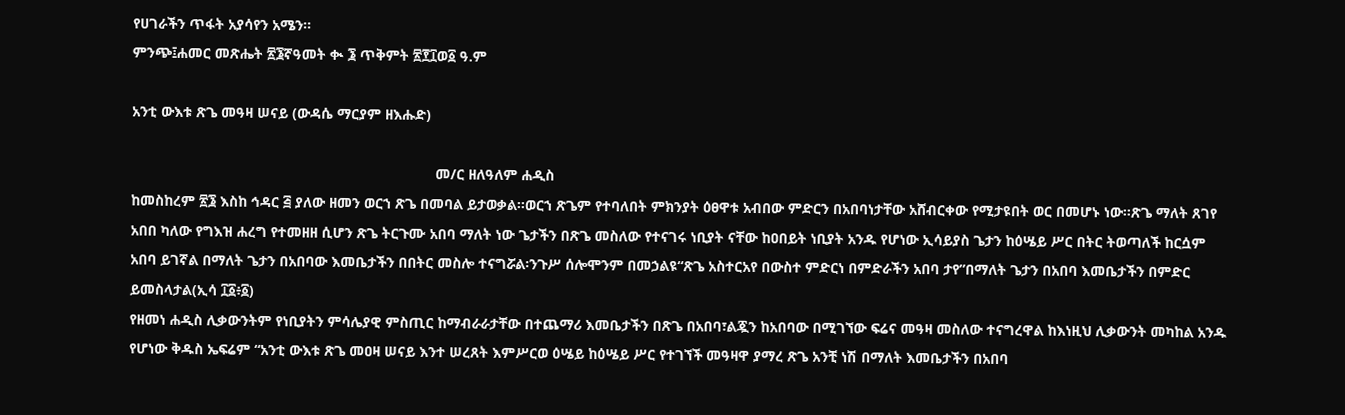የሀገራችን ጥፋት አያሳየን አሜን፡፡
ምንጭ፤ሐመር መጽሔት ፳፮ኛዓመት ቊ ፮ ጥቅምት ፳፻፲ወ፩ ዓ.ም

አንቲ ውእቱ ጽጌ መዓዛ ሠናይ (ውዳሴ ማርያም ዘእሑድ)

                                                                            መ/ር ዘለዓለም ሐዲስ
ከመስከረም ፳፮ እስከ ኅዳር ፭ ያለው ዘመን ወርኀ ጽጌ በመባል ይታወቃል፡፡ወርኀ ጽጌም የተባለበት ምክንያት ዕፀዋቱ አብበው ምድርን በአበባነታቸው አሸብርቀው የሚታዩበት ወር በመሆኑ ነው፡፡ጽጌ ማለት ጸገየ አበበ ካለው የግእዝ ሐረግ የተመዘዘ ሲሆን ጽጌ ትርጉሙ አበባ ማለት ነው ጌታችን በጽጌ መስለው የተናገሩ ነቢያት ናቸው ከዐበይት ነቢያት አንዱ የሆነው ኢሳይያስ ጌታን ከዕሤይ ሥር በትር ትወጣለች ከርሷም አበባ ይገኛል በማለት ጌታን በአበባው እመቤታችን በበትር መስሎ ተናግሯል፡ንጉሥ ሰሎሞንም በመኃልዩ“ጽጌ አስተርአየ በውስተ ምድርነ በምድራችን አበባ ታየ”በማለት ጌታን በአበባ እመቤታችን በምድር ይመስላታል(ኢሳ ፲፩፥፩)
የዘመነ ሐዲስ ሊቃውንትም የነቢያትን ምሳሌያዊ ምስጢር ከማብራራታቸው በተጨማሪ እመቤታችን በጽጌ በአበባ፣ልጇን ከአበባው በሚገኘው ፍሬና መዓዛ መስለው ተናግረዋል ከእነዚህ ሊቃውንት መካከል አንዱ የሆነው ቅዱስ ኤፍሬም “አንቲ ውእቱ ጽጌ መዐዛ ሠናይ እንተ ሠረጸት እምሥርወ ዕሤይ ከዕሤይ ሥር የተገኘች መዓዛዋ ያማረ ጽጌ አንቺ ነሽ በማለት እመቤታችን በአበባ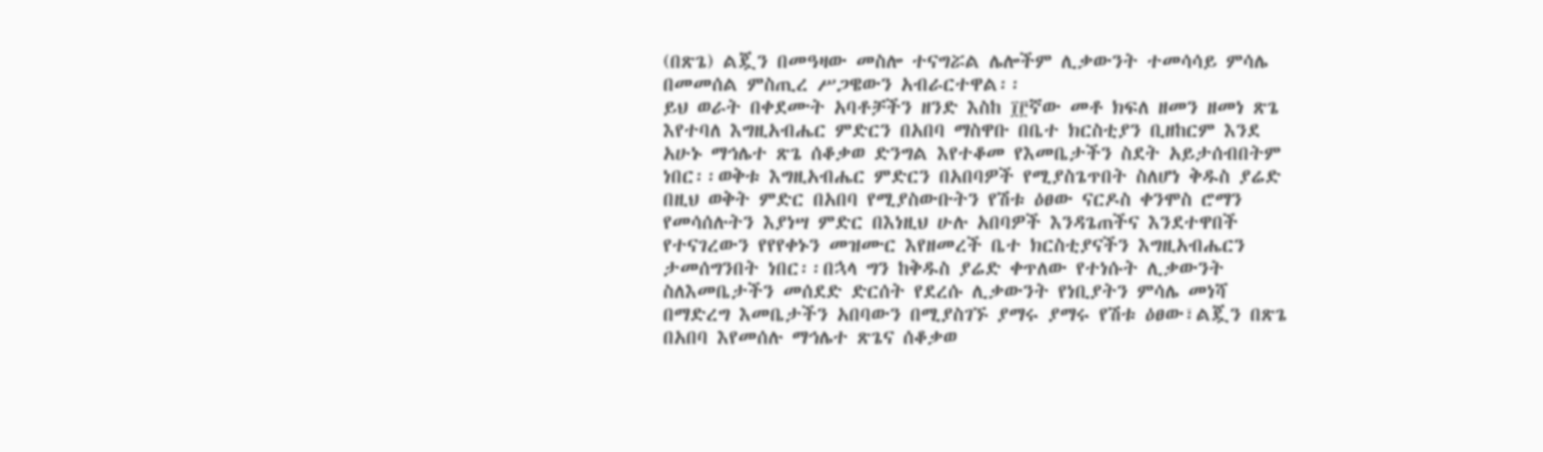(በጽጌ) ልጇን በመዓዛው መስሎ ተናግሯል ሌሎችም ሊቃውንት ተመሳሳይ ምሳሌ በመመሰል ምስጢረ ሥጋዌውን አብራርተዋል፡፡
ይህ ወራት በቀደሙት አባቶቻችን ዘንድ እስከ ፲፫ኛው መቶ ክፍለ ዘመን ዘመነ ጽጌ እየተባለ እግዚአብሔር ምድርን በአበባ ማስዋቡ በቤተ ክርስቲያን ቢዘከርም እንደ አሁኑ ማኅሌተ ጽጌ ሰቆቃወ ድንግል እየተቆመ የእመቤታችን ስደት አይታሰብበትም ነበር፡፡ወቅቱ እግዚአብሔር ምድርን በአበባዎች የሚያስጌጥበት ስለሆነ ቅዱስ ያሬድ በዚህ ወቅት ምድር በአበባ የሚያስውቡትን የሽቱ ዕፀው ናርዶስ ቀንሞስ ሮማን የመሳሰሉትን እያነሣ ምድር በእነዚህ ሁሉ አበባዎች እንዳጌጠችና እንደተዋበች የተናገረውን የየየቀኑን መዝሙር እየዘመረች ቤተ ክርስቲያናችን እግዚአብሔርን ታመሰግንበት ነበር፡፡በኋላ ግን ከቅዱስ ያሬድ ቀጥለው የተነሱት ሊቃውንት ስለእመቤታችን መሰደድ ድርሰት የደረሱ ሊቃውንት የነቢያትን ምሳሌ መነሻ በማድረግ እመቤታችን አበባውን በሚያስገኙ ያማሩ ያማሩ የሽቱ ዕፀው፣ልጇን በጽጌ በአበባ እየመሰሉ ማኅሌተ ጽጌና ሰቆቃወ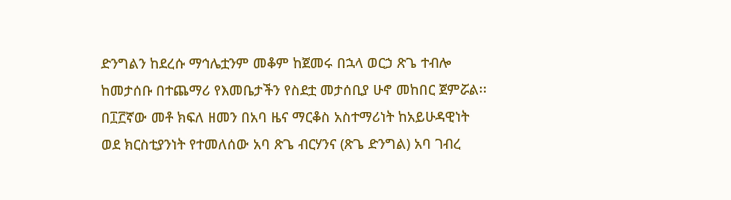ድንግልን ከደረሱ ማኅሌቷንም መቆም ከጀመሩ በኋላ ወርኃ ጽጌ ተብሎ ከመታሰቡ በተጨማሪ የእመቤታችን የስደቷ መታሰቢያ ሁኖ መከበር ጀምሯል፡፡
በ፲፫ኛው መቶ ክፍለ ዘመን በአባ ዜና ማርቆስ አስተማሪነት ከአይሁዳዊነት ወደ ክርስቲያንነት የተመለሰው አባ ጽጌ ብርሃንና (ጽጌ ድንግል) አባ ገብረ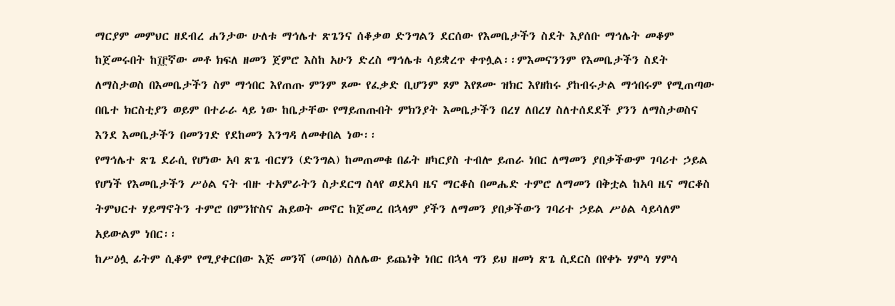ማርያም መምህር ዘደብረ ሐንታው ሁለቱ ማኅሌተ ጽጌንና ሰቆቃወ ድንግልን ደርሰው የእመቤታችን ስደት እያሰቡ ማኅሌት መቆም ከጀመሩበት ከ፲፫ኛው መቶ ክፍለ ዘመን ጀምሮ እስከ አሁን ድረስ ማኅሌቱ ሳይቋረጥ ቀጥሏል፡፡ምእመናንንም የእመቤታችን ስደት ለማስታወስ በእመቤታችን ስም ማኅበር እየጠጡ ምንም ጾሙ የፈቃድ ቢሆንም ጾም እየጾሙ ዝክር እየዘከሩ ያከብሩታል ማኅበሩም የሚጠጣው በቤተ ክርስቲያን ወይም በተራራ ላይ ነው ከቤታቸው የማይጠጡበት ምክንያት እመቤታችን በረሃ ለበረሃ ስለተሰደደች ያንን ለማስታወስና እንደ እመቤታችን በመንገድ የደከመን እንግዳ ለመቀበል ነው፡፡
የማኅሌተ ጽጌ ደራሲ የሆነው አባ ጽጌ ብርሃን (ድንግል) ከመጠመቁ በፊት ዘካርያስ ተብሎ ይጠራ ነበር ለማመን ያበቃችውም ገባሪተ ኃይል የሆነች የእመቤታችን ሥዕል ናት ብዙ ተአምራትን ስታደርግ ስላየ ወደአባ ዜና ማርቆስ በመሔድ ተምሮ ለማመን በቅቷል ከአባ ዜና ማርቆስ ትምህርተ ሃይማኖትን ተምሮ በምንኵስና ሕይወት መኖር ከጀመረ በኋላም ያችን ለማመን ያበቃችውን ገባሪተ ኃይል ሥዕል ሳይሳለም አይውልም ነበር፡፡
ከሥዕሏ ፊትም ሲቆም የሚያቀርበው እጅ መንሻ (መባዕ) ስለሌው ይጨነቅ ነበር በኋላ ግን ይህ ዘመነ ጽጌ ሲደርስ በየቀኑ ሃምሳ ሃምሳ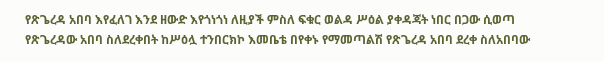የጽጌረዳ አበባ እየፈለገ እንደ ዘውድ እየጎነጎነ ለዚያች ምስለ ፍቁር ወልዳ ሥዕል ያቀዳጃት ነበር በጋው ሲወጣ የጽጌረዳው አበባ ስለደረቀበት ከሥዕሏ ተንበርክኮ እመቤቴ በየቀኑ የማመጣልሽ የጽጌረዳ አበባ ደረቀ ስለአበባው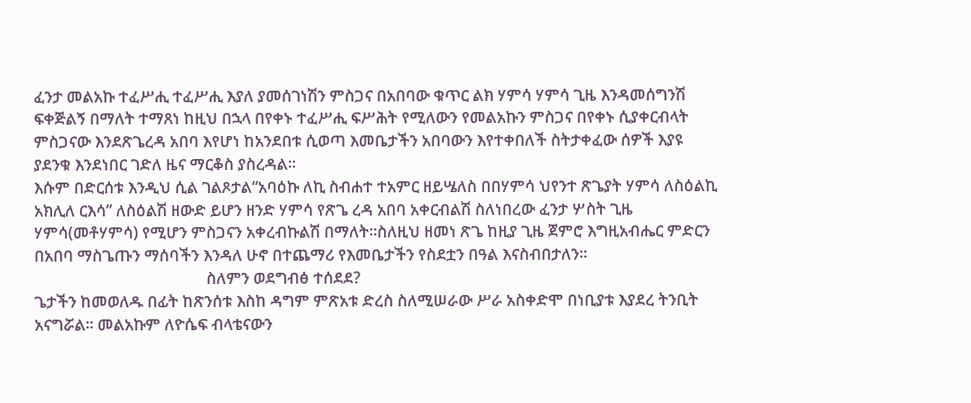ፈንታ መልአኩ ተፈሥሒ ተፈሥሒ እያለ ያመሰገነሽን ምስጋና በአበባው ቁጥር ልክ ሃምሳ ሃምሳ ጊዜ እንዳመሰግንሽ ፍቀጅልኝ በማለት ተማጸነ ከዚህ በኋላ በየቀኑ ተፈሥሒ ፍሥሕት የሚለውን የመልአኩን ምስጋና በየቀኑ ሲያቀርብላት ምስጋናው እንደጽጌረዳ አበባ እየሆነ ከአንደበቱ ሲወጣ እመቤታችን አበባውን እየተቀበለች ስትታቀፈው ሰዎች እያዩ ያደንቁ እንደነበር ገድለ ዜና ማርቆስ ያስረዳል፡፡
እሱም በድርሰቱ እንዲህ ሲል ገልጾታል“አባዕኩ ለኪ ስብሐተ ተአምር ዘይሤለስ በበሃምሳ ህየንተ ጽጌያት ሃምሳ ለስዕልኪ አክሊለ ርእሳ” ለስዕልሽ ዘውድ ይሆን ዘንድ ሃምሳ የጽጌ ረዳ አበባ አቀርብልሽ ስለነበረው ፈንታ ሦስት ጊዜ ሃምሳ(መቶሃምሳ) የሚሆን ምስጋናን አቀረብኩልሽ በማለት፡፡ስለዚህ ዘመነ ጽጌ ከዚያ ጊዜ ጀምሮ እግዚአብሔር ምድርን በአበባ ማስጌጡን ማሰባችን እንዳለ ሁኖ በተጨማሪ የእመቤታችን የስደቷን በዓል እናስብበታለን፡፡
                                           ስለምን ወደግብፅ ተሰደደ?
ጌታችን ከመወለዱ በፊት ከጽንሰቱ እስከ ዳግም ምጽአቱ ድረስ ስለሚሠራው ሥራ አስቀድሞ በነቢያቱ እያደረ ትንቢት አናግሯል፡፡ መልአኩም ለዮሴፍ ብላቴናውን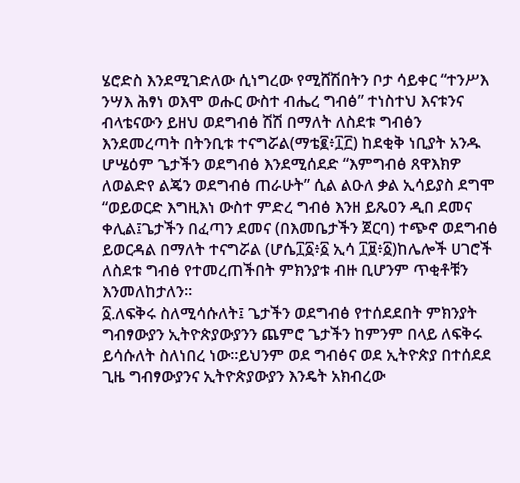ሄሮድስ እንደሚገድለው ሲነግረው የሚሸሽበትን ቦታ ሳይቀር “ተንሥእ ንሣእ ሕፃነ ወእሞ ወሑር ውስተ ብሔረ ግብፅ” ተነስተህ እናቱንና ብላቴናውን ይዘህ ወደግብፅ ሽሽ በማለት ለስደቱ ግብፅን እንደመረጣት በትንቢቱ ተናግሯል(ማቴ፪፥፲፫) ከደቂቅ ነቢያት አንዱ ሆሤዕም ጌታችን ወደግብፅ እንደሚሰደድ “እምግብፅ ጸዋእክዎ ለወልድየ ልጄን ወደግብፅ ጠራሁት” ሲል ልዑለ ቃል ኢሳይያስ ደግሞ “ወይወርድ እግዚእነ ውስተ ምድረ ግብፅ እንዘ ይጼዐን ዲበ ደመና ቀሊል፤ጌታችን በፈጣን ደመና (በእመቤታችን ጀርባ) ተጭኖ ወደግብፅ ይወርዳል በማለት ተናግሯል (ሆሴ፲፩፥፩ ኢሳ ፲፱፥፩)ከሌሎች ሀገሮች ለስደቱ ግብፅ የተመረጠችበት ምክንያቱ ብዙ ቢሆንም ጥቂቶቹን እንመለከታለን፡፡
፩.ለፍቅሩ ስለሚሳሱለት፤ ጌታችን ወደግብፅ የተሰደደበት ምክንያት ግብፃውያን ኢትዮጵያውያንን ጨምሮ ጌታችን ከምንም በላይ ለፍቅሩ ይሳሱለት ስለነበረ ነው፡፡ይህንም ወደ ግብፅና ወደ ኢትዮጵያ በተሰደደ ጊዜ ግብፃውያንና ኢትዮጵያውያን እንዴት አክብረው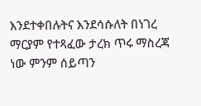እንደተቀበሉትና እንደሳሱለት በነገረ ማርያም የተጻፈው ታረክ ጥሩ ማስረጃ ነው ምንም ሰይጣን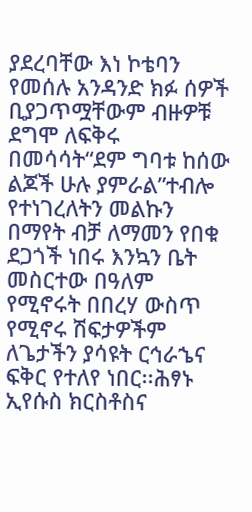ያደረባቸው እነ ኮቴባን የመሰሉ አንዳንድ ክፉ ሰዎች ቢያጋጥሟቸውም ብዙዎቹ ደግሞ ለፍቅሩ በመሳሳት“ደም ግባቱ ከሰው ልጆች ሁሉ ያምራል”ተብሎ የተነገረለትን መልኩን በማየት ብቻ ለማመን የበቁ ደጋጎች ነበሩ እንኳን ቤት መስርተው በዓለም የሚኖሩት በበረሃ ውስጥ የሚኖሩ ሽፍታዎችም ለጌታችን ያሳዩት ርኅራኄና ፍቅር የተለየ ነበር፡፡ሕፃኑ ኢየሱስ ክርስቶስና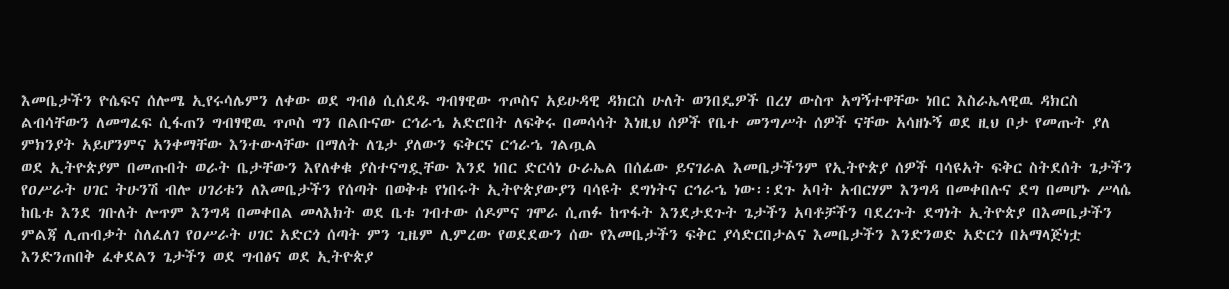እመቤታችን ዮሴፍና ሰሎሜ ኢየሩሳሌምን ለቀው ወደ ግብፅ ሲሰደዱ ግብፃዊው ጥጦስና አይሁዳዊ ዳክርስ ሁለት ወንበዴዎች በረሃ ውስጥ አግኝተዋቸው ነበር እስራኤላዊዉ ዳክርስ ልብሳቸውን ለመግፈፍ ሲፋጠን ግብፃዊዉ ጥጦስ ግን በልቡናው ርኅራኄ አድሮበት ለፍቅሩ በመሳሳት እነዚህ ሰዎች የቤተ መንግሥት ሰዎች ናቸው አሳዘኑኝ ወደ ዚህ ቦታ የመጡት ያለ ምክንያት አይሆንምና አንቀማቸው እንተውላቸው በማለት ለጌታ ያለውን ፍቅርና ርኅራኄ ገልጧል
ወደ ኢትዮጵያም በመጡበት ወራት ቤታቸውን እየለቀቁ ያስተናግዷቸው እንደ ነበር ድርሳነ ዑራኤል በሰፊው ይናገራል እመቤታችንም የኢትዮጵያ ሰዎች ባሳዩአት ፍቅር ስትደሰት ጌታችን የዐሥራት ሀገር ትሁንሽ ብሎ ሀገሪቱን ለእመቤታችን የሰጣት በወቅቱ የነበሩት ኢትዮጵያውያን ባሳዩት ደግነትና ርኅራኄ ነው፡፡ደጉ አባት አብርሃም እንግዳ በመቀበሉና ደግ በመሆኑ ሥላሴ ከቤቱ እንደ ገቡለት ሎጥም እንግዳ በመቀበል መላእክት ወደ ቤቱ ገብተው ሰዶምና ገሞራ ሲጠፉ ከጥፋት እንደታደጉት ጌታችን አባቶቻችን ባደረጉት ደግነት ኢትዮጵያ በእመቤታችን ምልጃ ሊጠብቃት ስለፈለገ የዐሥራት ሀገር አድርጎ ሰጣት ምን ጊዜም ሊምረው የወደደውን ሰው የእመቤታችን ፍቅር ያሳድርበታልና እመቤታችን እንድንወድ አድርጎ በአማላጅነቷ እንድንጠበቅ ፈቀደልን ጌታችን ወደ ግብፅና ወደ ኢትዮጵያ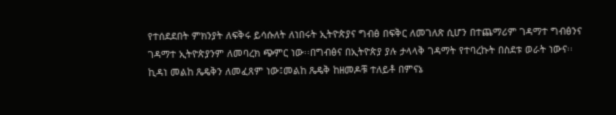የተሰደደበት ምክንያት ለፍቅሩ ይሳሱለት ለነበሩት ኢትዮጵያና ግብፅ በፍቅር ለመገለጽ ሲሆን በተጨማሪም ገዳማተ ግብፅንና ገዳማተ ኢትዮጵያንም ለመባረክ ጭምር ነው፡፡በግብፅና በኢትዮጵያ ያሉ ታላላቅ ገዳማት የተባረኩት በስደቱ ወራት ነውና፡፡
ኪዳነ መልከ ጼዴቅን ለመፈጸም ነው፤መልከ ጼዴቅ ከዘመዶቹ ተለይቶ በምናኔ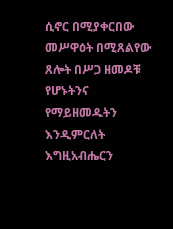ሲኖር በሚያቀርበው መሥዋዕት በሚጸልየው ጸሎት በሥጋ ዘመዶቹ የሆኑትንና የማይዘመዱትን እንዲምርለት እግዚአብሔርን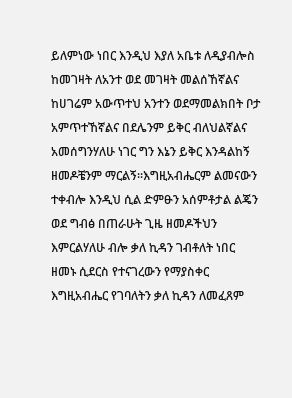ይለምነው ነበር እንዲህ እያለ አቤቱ ለዲያብሎስ ከመገዛት ለአንተ ወደ መገዛት መልሰኸኛልና ከሀገሬም አውጥተህ አንተን ወደማመልክበት ቦታ አምጥተኸኛልና በደሌንም ይቅር ብለህልኛልና አመሰግንሃለሁ ነገር ግን እኔን ይቅር እንዳልከኝ ዘመዶቼንም ማርልኝ፡፡እግዚአብሔርም ልመናውን ተቀብሎ እንዲህ ሲል ድምፁን አሰምቶታል ልጄን ወደ ግብፅ በጠራሁት ጊዜ ዘመዶችህን እምርልሃለሁ ብሎ ቃለ ኪዳን ገብቶለት ነበር ዘመኑ ሲደርስ የተናገረውን የማያስቀር እግዚአብሔር የገባለትን ቃለ ኪዳን ለመፈጸም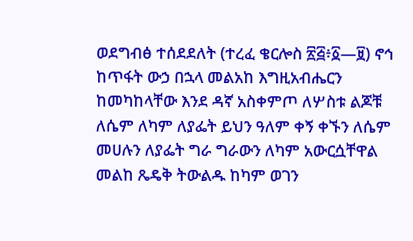ወደግብፅ ተሰደደለት (ተረፈ ቄርሎስ ፳፭፥፩—፱) ኖኅ ከጥፋት ውኃ በኋላ መልአከ እግዚአብሔርን ከመካከላቸው እንደ ዳኛ አስቀምጦ ለሦስቱ ልጆቹ ለሴም ለካም ለያፌት ይህን ዓለም ቀኝ ቀኙን ለሴም መሀሉን ለያፌት ግራ ግራውን ለካም አውርሷቸዋል መልከ ጼዴቅ ትውልዱ ከካም ወገን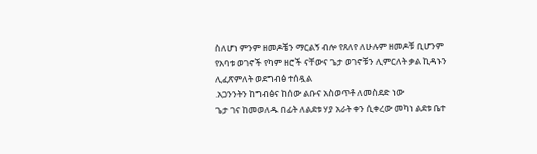ስለሆነ ምንም ዘመዶቼን ማርልኝ ብሎ የጸለየ ለሁሉም ዘመዶቹ ቢሆንም የአባቱ ወገኖች የካም ዘሮች ናቸውና ጌታ ወገኖቹን ሊምርለት ቃል ኪዳኑን ሊፈጽምለት ወደግብፅ ተሰዷል
.አጋንንትን ከግብፅና ከሰው ልቡና አስወጥቶ ለመስደድ ነው
ጌታ ገና ከመወለዱ በፊት ለልደቱ ሃያ አራት ቀን ሲቀረው መካነ ልደቱ ቤተ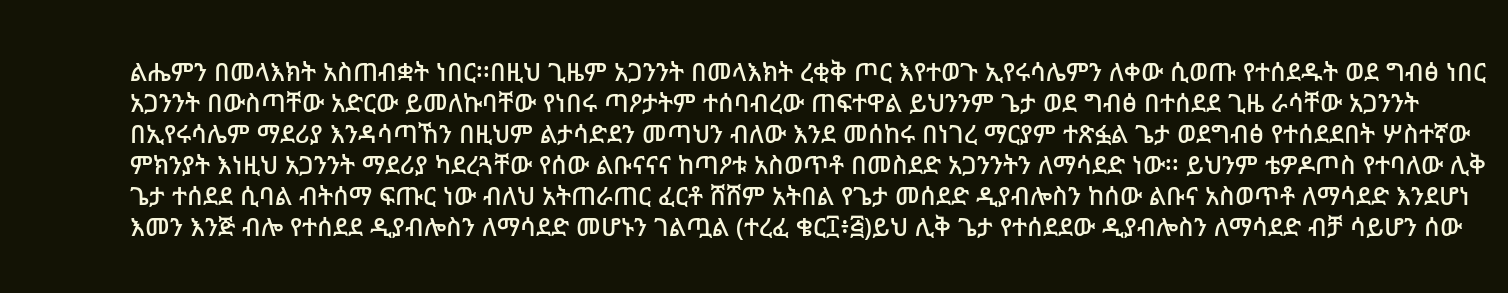ልሔምን በመላእክት አስጠብቋት ነበር፡፡በዚህ ጊዜም አጋንንት በመላእክት ረቂቅ ጦር እየተወጉ ኢየሩሳሌምን ለቀው ሲወጡ የተሰደዱት ወደ ግብፅ ነበር አጋንንት በውስጣቸው አድርው ይመለኩባቸው የነበሩ ጣዖታትም ተሰባብረው ጠፍተዋል ይህንንም ጌታ ወደ ግብፅ በተሰደደ ጊዜ ራሳቸው አጋንንት በኢየሩሳሌም ማደሪያ እንዳሳጣኸን በዚህም ልታሳድደን መጣህን ብለው እንደ መሰከሩ በነገረ ማርያም ተጽፏል ጌታ ወደግብፅ የተሰደደበት ሦስተኛው ምክንያት እነዚህ አጋንንት ማደሪያ ካደረጓቸው የሰው ልቡናናና ከጣዖቱ አስወጥቶ በመስደድ አጋንንትን ለማሳደድ ነው፡፡ ይህንም ቴዎዶጦስ የተባለው ሊቅ ጌታ ተሰደደ ሲባል ብትሰማ ፍጡር ነው ብለህ አትጠራጠር ፈርቶ ሸሸም አትበል የጌታ መሰደድ ዲያብሎስን ከሰው ልቡና አስወጥቶ ለማሳደድ እንደሆነ እመን እንጅ ብሎ የተሰደደ ዲያብሎስን ለማሳደድ መሆኑን ገልጧል (ተረፈ ቄር፲፥፭)ይህ ሊቅ ጌታ የተሰደደው ዲያብሎስን ለማሳደድ ብቻ ሳይሆን ሰው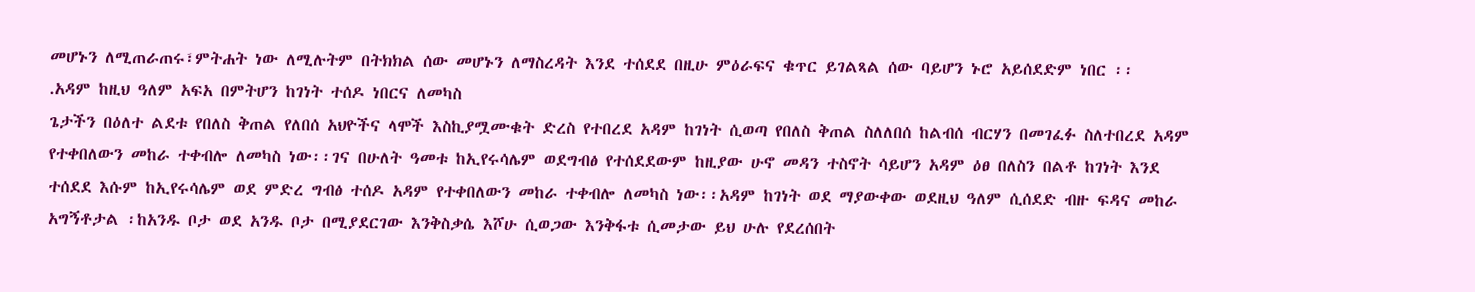መሆኑን ለሚጠራጠሩ፣ምትሐት ነው ለሚሉትም በትክክል ሰው መሆኑን ለማስረዳት እንደ ተሰደደ በዚሁ ምዕራፍና ቁጥር ይገልጻል ሰው ባይሆን ኑሮ አይሰደድም ነበር ፡፡
.አዳም ከዚህ ዓለም አፍአ በምትሆን ከገነት ተሰዶ ነበርና ለመካስ
ጌታችን በዕለተ ልደቱ የበለስ ቅጠል የለበሰ አህዮችና ላሞች እስኪያሟሙቁት ድረስ የተበረደ አዳም ከገነት ሲወጣ የበለስ ቅጠል ስለለበሰ ከልብሰ ብርሃን በመገፈፉ ስለተበረደ አዳም የተቀበለውን መከራ ተቀብሎ ለመካስ ነው፡፡ገና በሁለት ዓመቱ ከኢየሩሳሌም ወደግብፅ የተሰደደውም ከዚያው ሁኖ መዳን ተስኖት ሳይሆን አዳም ዕፀ በለስን በልቶ ከገነት እንደ ተሰደደ እሱም ከኢየሩሳሌም ወደ ምድረ ግብፅ ተሰዶ አዳም የተቀበለውን መከራ ተቀብሎ ለመካስ ነው፡፡አዳም ከገነት ወደ ማያውቀው ወደዚህ ዓለም ሲሰደድ ብዙ ፍዳና መከራ አግኝቶታል ፡ከአንዱ ቦታ ወደ አንዱ ቦታ በሚያደርገው እንቅስቃሴ እሾሁ ሲወጋው እንቅፋቱ ሲመታው ይህ ሁሉ የደረሰበት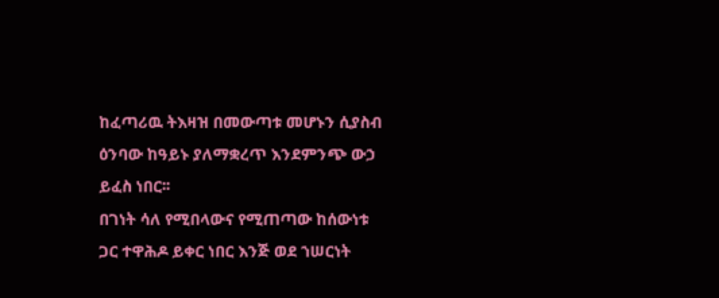ከፈጣሪዉ ትእዛዝ በመውጣቱ መሆኑን ሲያስብ ዕንባው ከዓይኑ ያለማቋረጥ እንደምንጭ ውኃ ይፈስ ነበር፡፡
በገነት ሳለ የሚበላውና የሚጠጣው ከሰውነቱ ጋር ተዋሕዶ ይቀር ነበር እንጅ ወደ ኀሠርነት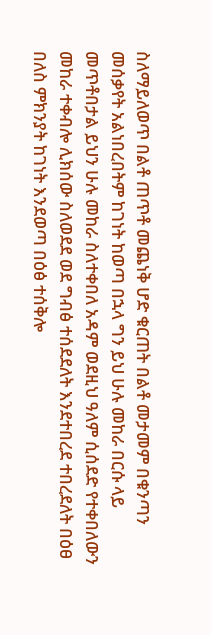ስለማይለወጥ በልቶ ጠጥቶ መጨነቅ ሆድ ቁርጠት በልቶ መታመም በቁንጣን መሰቃየት አልነበረበትም ከገነት ከወጣ በኋላ ግን ይህ ሁሉ መከራ በርሱ ላይ መጥቶበታል ይህን ሁሉ መከራ ስለተቀበለ አዳም ወደዚህ ዓለም ሲሰደድ የተቀበለውን መከራ ተቀብሎ ሊክሰው ስለወደደ ወደ ግብፅ ተሰደደለት እንደተበረደ ተበረደለት በዕፀ በለስ ምክንያት ከገነት እንደወጣ በዕፅ ተሰቅሎ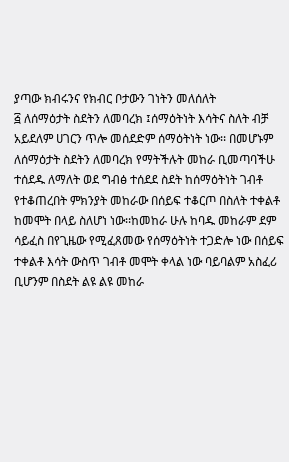ያጣው ክብሩንና የክብር ቦታውን ገነትን መለሰለት
፭ ለሰማዕታት ስደትን ለመባረክ ፤ሰማዕትነት እሳትና ስለት ብቻ አይደለም ሀገርን ጥሎ መሰደድም ሰማዕትነት ነው፡፡ በመሆኑም ለሰማዕታት ስደትን ለመባረክ የማትችሉት መከራ ቢመጣባችሁ ተሰደዱ ለማለት ወደ ግብፅ ተሰደደ ስደት ከሰማዕትነት ገብቶ የተቆጠረበት ምክንያት መከራው በሰይፍ ተቆርጦ በስለት ተቀልቶ ከመሞት በላይ ስለሆነ ነው፡፡ከመከራ ሁሉ ከባዱ መከራም ደም ሳይፈስ በየጊዜው የሚፈጸመው የሰማዕትነት ተጋድሎ ነው በሰይፍ ተቀልቶ እሳት ውስጥ ገብቶ መሞት ቀላል ነው ባይባልም አስፈሪ ቢሆንም በስደት ልዩ ልዩ መከራ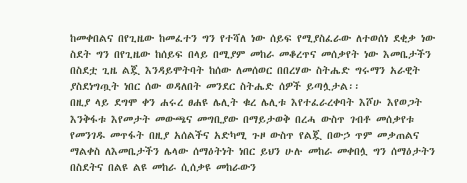ከመቀበልና በየጊዜው ከመፈተን ግን የተሻለ ነው ሰይፍ የሚያስፈራው ለተወሰነ ደቂቃ ነው ስደት ግን በየጊዜው ከሰይፍ በላይ በሚያም መከራ መቆረጥና መሰቃየት ነው እመቤታችን በስደቷ ጊዜ ልጇ እንዳይሞትባት ከሰው ለመሰወር በበረሃው ስትሔድ ግሩማን አራዊት ያስደነግጧት ነበር ሰው ወዳለበት መንደር ስትሔድ ሰዎች ይጣሏታል፡፡
በዚያ ላይ ደግሞ ቀን ሐሩረ ፀሐዩ ሌሊት ቁረ ሌሊቱ እየተፈራረቀባት እሾሁ እየወጋት እንቅፋቱ እየመታት መውጫና መግቢያው በማይታወቅ በረሓ ውስጥ ገብቶ መሰቃየቱ የመንገዱ መጥፋት በዚያ አሰልችና አድካሚ ጉዞ ውስጥ የልጇ በውኃ ጥም መቃጠልና ማልቀስ ለእመቤታችን ሌላው ሰማዕትነት ነበር ይህን ሁሉ መከራ መቀበሏ ግን ሰማዕታትን በስደትና በልዩ ልዩ መከራ ሲሰቃዩ መከራውን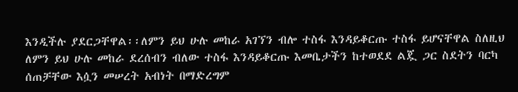እንዲችሉ ያደርጋቸዋል፡፡ለምን ይህ ሁሉ መከራ አገኘን ብሎ ተስፋ እንዳይቆርጡ ተስፋ ይሆናቸዋል ስለዚህ ለምን ይህ ሁሉ መከራ ደረሰብን ብለው ተስፋ እንዳይቆርጡ እመቤታችን ከተወደደ ልጇ ጋር ስደትን ባርካ ሰጠቻቸው እሷን መሠረት አብነት በማድረግም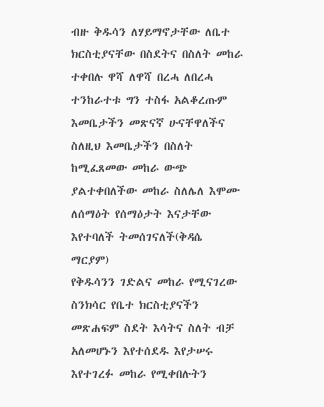ብዙ ቅዱሳን ለሃይማኖታቸው ለቤተ ክርስቲያናቸው በስደትና በስለት መከራ ተቀበሉ ዋሻ ለዋሻ በረሓ ለበረሓ ተንከራተቱ ግን ተስፋ አልቆረጡም እመቤታችን መጽናኛ ሁናቸዋለችና ስለዚህ እመቤታችን በስለት ከሚፈጸመው መከራ ውጭ ያልተቀበለችው መከራ ስለሌለ እሞሙ ለሰማዕት የሰማዕታት እናታቸው እየተባለች ትመሰገናለች(ቅዳሴ ማርያም)
የቅዱሳንን ገድልና መከራ የሚናገረው ስንክሳር የቤተ ክርስቲያናችን መጽሐፍም ስደት እሳትና ስለት ብቻ አለመሆኑን እየተሰደዱ እየታሠሩ እየተገረፉ መከራ የሚቀበሉትን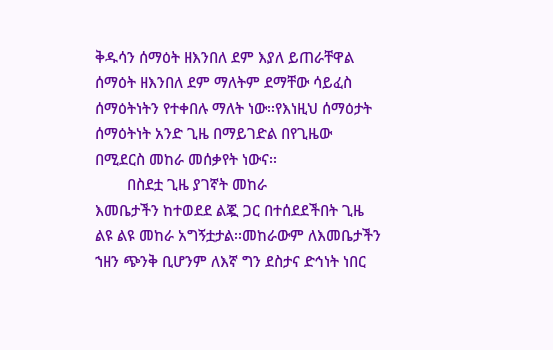ቅዱሳን ሰማዕት ዘእንበለ ደም እያለ ይጠራቸዋል ሰማዕት ዘእንበለ ደም ማለትም ደማቸው ሳይፈስ ሰማዕትነትን የተቀበሉ ማለት ነው፡፡የእነዚህ ሰማዕታት ሰማዕትነት አንድ ጊዜ በማይገድል በየጊዜው በሚደርስ መከራ መሰቃየት ነውና፡፡
        በስደቷ ጊዜ ያገኛት መከራ
እመቤታችን ከተወደደ ልጇ ጋር በተሰደደችበት ጊዜ ልዩ ልዩ መከራ አግኝቷታል፡፡መከራውም ለእመቤታችን ኀዘን ጭንቅ ቢሆንም ለእኛ ግን ደስታና ድኅነት ነበር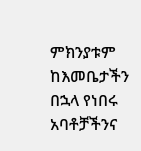ምክንያቱም ከእመቤታችን በኋላ የነበሩ አባቶቻችንና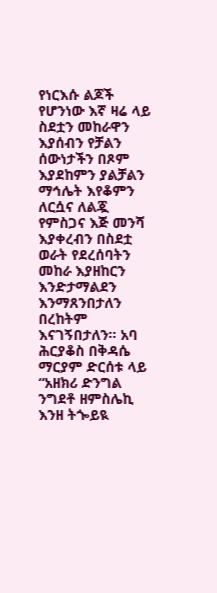የነርእሱ ልጆች የሆንነው እኛ ዛሬ ላይ ስደቷን መከራዋን እያሰብን የቻልን ሰውነታችን በጾም እያደከምን ያልቻልን ማኅሌት እየቆምን ለርሷና ለልጇ የምስጋና እጅ መንሻ እያቀረብን በስደቷ ወራት የደረሰባትን መከራ እያዘከርን እንድታማልደን እንማጸንበታለን በረከትም እናገኝበታለን፡፡ አባ ሕርያቆስ በቅዳሴ ማርያም ድርሰቱ ላይ “አዘክሪ ድንግል ንግደቶ ዘምስሌኪ እንዘ ትጐይዪ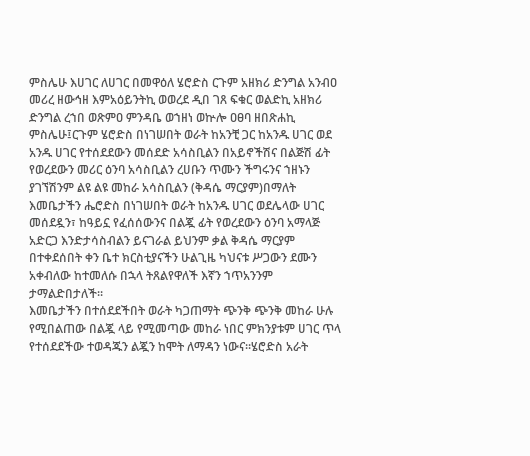ምስሌሁ እሀገር ለሀገር በመዋዕለ ሄሮድስ ርጉም አዘክሪ ድንግል አንብዐ መሪረ ዘውኅዘ እምአዕይንትኪ ወወረደ ዲበ ገጸ ፍቁር ወልድኪ አዘክሪ ድንግል ረኀበ ወጽምዐ ምንዳቤ ወኀዘነ ወኵሎ ዐፀባ ዘበጽሐኪ ምስሌሁ፤ርጉም ሄሮድስ በነገሠበት ወራት ከአንቺ ጋር ከአንዱ ሀገር ወደ አንዱ ሀገር የተሰደደውን መሰደድ አሳስቢልን በአይኖችሽና በልጅሽ ፊት የወረደውን መሪር ዕንባ አሳስቢልን ረሀቡን ጥሙን ችግሩንና ኀዘኑን ያገኘሽንም ልዩ ልዩ መከራ አሳስቢልን (ቅዳሴ ማርያም)በማለት እመቤታችን ሔሮድስ በነገሠበት ወራት ከአንዱ ሀገር ወደሌላው ሀገር መሰደዷን፣ ከዓይኗ የፈሰሰውንና በልጇ ፊት የወረደውን ዕንባ አማላጅ አድርጋ እንድታሳስብልን ይናገራል ይህንም ቃል ቅዳሴ ማርያም በተቀደሰበት ቀን ቤተ ክርስቲያናችን ሁልጊዜ ካህናቱ ሥጋውን ደሙን አቀብለው ከተመለሱ በኋላ ትጸልየዋለች እኛን ኀጥአንንም ታማልድበታለች፡፡
እመቤታችን በተሰደደችበት ወራት ካጋጠማት ጭንቅ ጭንቅ መከራ ሁሉ የሚበልጠው በልጇ ላይ የሚመጣው መከራ ነበር ምክንያቱም ሀገር ጥላ የተሰደደችው ተወዳጁን ልጇን ከሞት ለማዳን ነውና፡፡ሄሮድስ አራት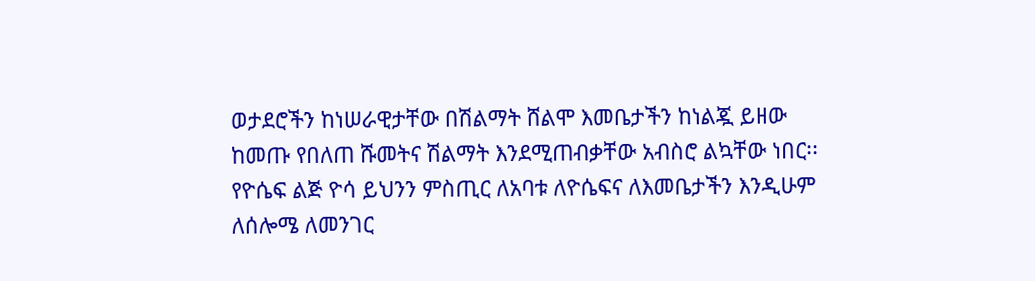ወታደሮችን ከነሠራዊታቸው በሽልማት ሸልሞ እመቤታችን ከነልጇ ይዘው ከመጡ የበለጠ ሹመትና ሽልማት እንደሚጠብቃቸው አብስሮ ልኳቸው ነበር፡፡
የዮሴፍ ልጅ ዮሳ ይህንን ምስጢር ለአባቱ ለዮሴፍና ለእመቤታችን እንዲሁም ለሰሎሜ ለመንገር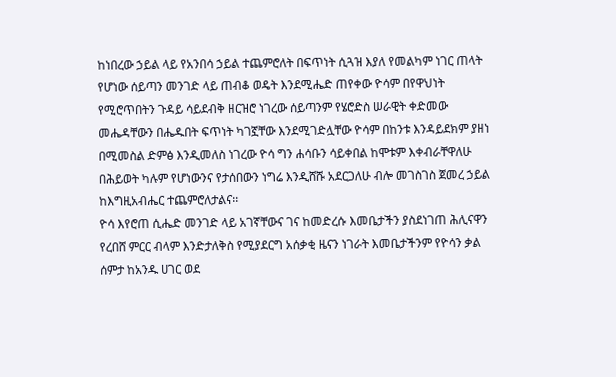ከነበረው ኃይል ላይ የአንበሳ ኃይል ተጨምሮለት በፍጥነት ሲጓዝ እያለ የመልካም ነገር ጠላት የሆነው ሰይጣን መንገድ ላይ ጠብቆ ወዴት እንደሚሔድ ጠየቀው ዮሳም በየዋህነት የሚሮጥበትን ጉዳይ ሳይደብቅ ዘርዝሮ ነገረው ሰይጣንም የሄሮድስ ሠራዊት ቀድመው መሔዳቸውን በሔዱበት ፍጥነት ካገኟቸው እንደሚገድሏቸው ዮሳም በከንቱ እንዳይደክም ያዘነ በሚመስል ድምፅ እንዲመለስ ነገረው ዮሳ ግን ሐሳቡን ሳይቀበል ከሞቱም እቀብራቸዋለሁ በሕይወት ካሉም የሆነውንና የታሰበውን ነግሬ እንዲሸሹ አደርጋለሁ ብሎ መገስገስ ጀመረ ኃይል ከእግዚአብሔር ተጨምሮለታልና፡፡
ዮሳ እየሮጠ ሲሔድ መንገድ ላይ አገኛቸውና ገና ከመድረሱ እመቤታችን ያስደነገጠ ሕሊናዋን የረበሸ ምርር ብላም እንድታለቅስ የሚያደርግ አሰቃቂ ዜናን ነገራት እመቤታችንም የዮሳን ቃል ሰምታ ከአንዱ ሀገር ወደ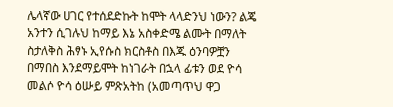ሌላኛው ሀገር የተሰደድኩት ከሞት ላላድንህ ነውን? ልጄ አንተን ሲገሉህ ከማይ እኔ አስቀድሜ ልሙት በማለት ስታለቅስ ሕፃኑ ኢየሱስ ክርስቶስ በእጁ ዕንባዎቿን በማበስ እንደማይሞት ከነገራት በኋላ ፊቱን ወደ ዮሳ መልሶ ዮሳ ዕሡይ ምጽአትከ (አመጣጥህ ዋጋ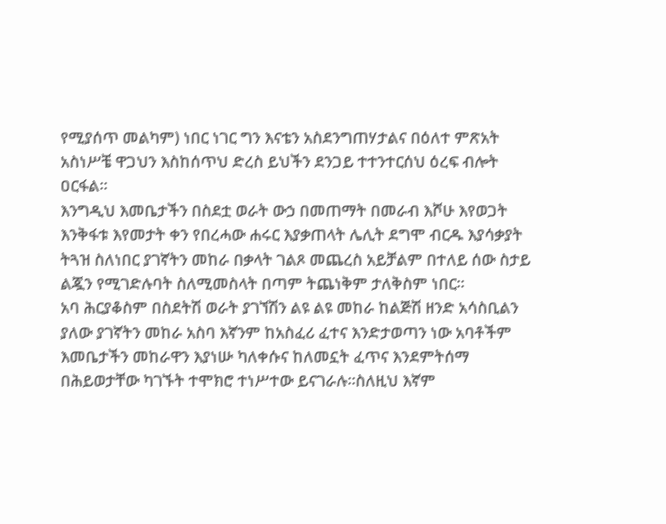የሚያሰጥ መልካም) ነበር ነገር ግን እናቴን አስደንግጠሃታልና በዕለተ ምጽአት አስነሥቼ ዋጋህን እስከሰጥህ ድረስ ይህችን ደንጋይ ተተንተርሰህ ዕረፍ ብሎት ዐርፋል፡፡
እንግዲህ እመቤታችን በስደቷ ወራት ውኃ በመጠማት በመራብ እሾሁ እየወጋት እንቅፋቱ እየመታት ቀን የበረሓው ሐሩር እያቃጠላት ሌሊት ደግሞ ብርዱ እያሳቃያት ትጓዝ ስለነበር ያገኛትን መከራ በቃላት ገልጾ መጨረስ አይቻልም በተለይ ሰው ስታይ ልጇን የሚገድሉባት ስለሚመስላት በጣም ትጨነቅም ታለቅስም ነበር፡፡
አባ ሕርያቆስም በስደትሽ ወራት ያገኘሽን ልዩ ልዩ መከራ ከልጅሽ ዘንድ አሳስቢልን ያለው ያገኛትን መከራ አስባ እኛንም ከአስፈሪ ፈተና እንድታወጣን ነው አባቶችም እመቤታችን መከራዋን እያነሡ ካለቀሱና ከለመኗት ፈጥና እንደምትሰማ በሕይወታቸው ካገኙት ተሞክሮ ተነሥተው ይናገራሉ፡፡ስለዚህ እኛም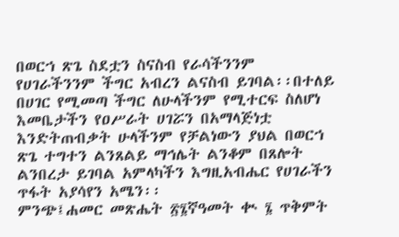በወርኀ ጽጌ ስደቷን ስናስብ የራሳችንንም የሀገራችንንም ችግር አብረን ልናስብ ይገባል፡፡በተለይ በሀገር የሚመጣ ችግር ለሁላችንም የሚተርፍ ስለሆነ እመቤታችን የዐሥራት ሀገሯን በአማላጅነቷ እንድትጠብቃት ሁላችንም የቻልነውን ያህል በወርኀ ጽጌ ተግተን ልንጸልይ ማኅሌት ልንቆም በጸሎት ልንበረታ ይገባል አምላካችን እግዚአብሔር የሀገራችን ጥፋት አያሳየን አሜን፡፡
ምንጭ፤ሐመር መጽሔት ፳፮ኛዓመት ቊ ፮ ጥቅምት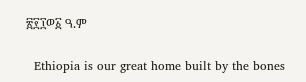፳፻፲ወ፩ ዓ.ም

  Ethiopia is our great home built by the bones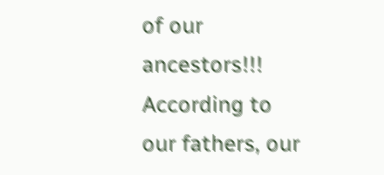of our ancestors!!! According to our fathers, our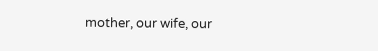mother, our wife, our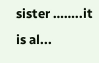sister ……..it is al...